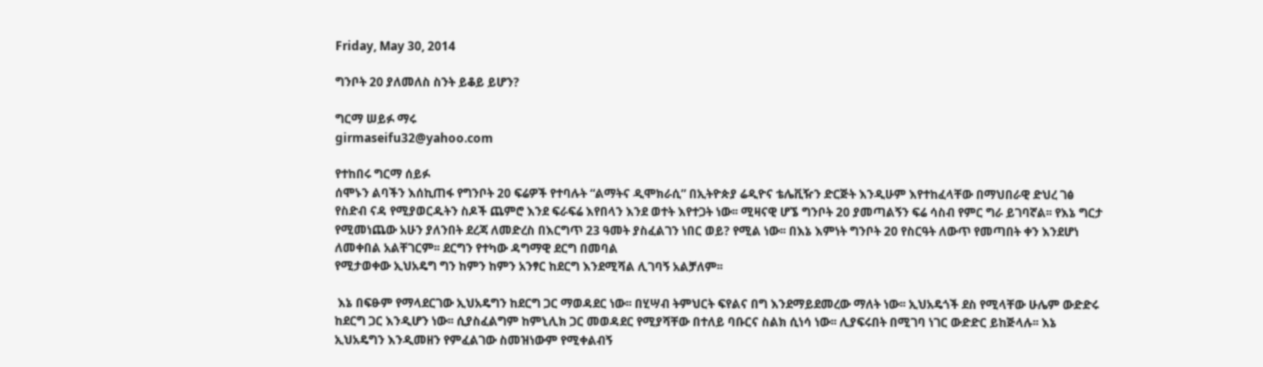Friday, May 30, 2014

ግንቦት 20 ያለመለስ ስንት ይቆይ ይሆን?

ግርማ ሠይፉ ማሩ
girmaseifu32@yahoo.com

የተከበሩ ግርማ ሰይፉ
ሰሞኑን ልባችን እሰኪጠፋ የግንቦት 20 ፍሬዎች የተባሉት “ልማትና ዲሞክራሲ” በኢትዮጵያ ሬዲዮና ቴሌቪዥን ድርጅት እንዲሁም እየተከፈላቸው በማህበራዊ ድህረ ገፅ የስድብ ናዳ የሚያወርዱትን ስዶች ጨምሮ እንደ ፍራፍሬ እየበላን እንደ ወተት እየተጋት ነው፡፡ ሚዛናዊ ሆኜ ግንቦት 20 ያመጣልኝን ፍሬ ሳስብ የምር ግራ ይገባኛል፡፡ የእኔ ግርታ የሚመነጨው አሁን ያለንበት ደረጃ ለመድረስ በእርግጥ 23 ዓመት ያስፈልገን ነበር ወይ? የሚል ነው፡፡ በእኔ እምነት ግንቦት 20 የስርዓት ለውጥ የመጣበት ቀን እንደሆነ ለመቀበል አልቸገርም፡፡ ደርግን የተካው ዳግማዊ ደርግ በመባል
የሚታወቀው ኢህአዴግ ግን ከምን ከምን አንፃር ከደርግ እንደሚሻል ሊገባኝ አልቻለም፡፡

 እኔ በፍፁም የማላደርገው ኢህአዴግን ከደርግ ጋር ማወዳደር ነው፡፡ በሂሣብ ትምህርት ፍየልና በግ እንደማይደመረው ማለት ነው፡፡ ኢህአዴጎች ደስ የሚላቸው ሁሌም ውድድሩ ከደርግ ጋር እንዲሆን ነው፡፡ ሲያስፈልግም ከምኒሊክ ጋር መወዳደር የሚያሻቸው በተለይ ባቡርና ስልክ ሲነሳ ነው፡፡ ሊያፍሩበት በሚገባ ነገር ውድድር ይከጅላሉ፡፡ እኔ ኢህአዴግን እንዲመዘን የምፈልገው ስመዝነውም የሚቀልብኝ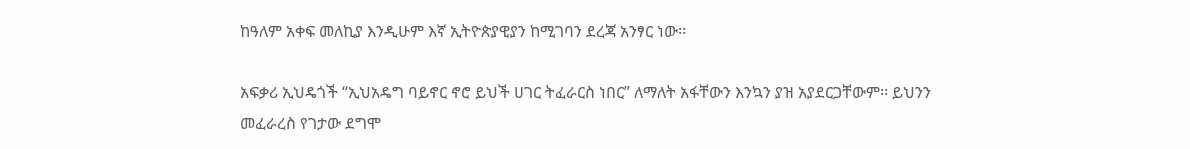ከዓለም አቀፍ መለኪያ እንዲሁም እኛ ኢትዮጵያዊያን ከሚገባን ደረጃ አንፃር ነው፡፡

አፍቃሪ ኢህዴጎች “ኢህአዴግ ባይኖር ኖሮ ይህች ሀገር ትፈራርስ ነበር” ለማለት አፋቸውን እንኳን ያዝ አያደርጋቸውም፡፡ ይህንን
መፈራረስ የገታው ደግሞ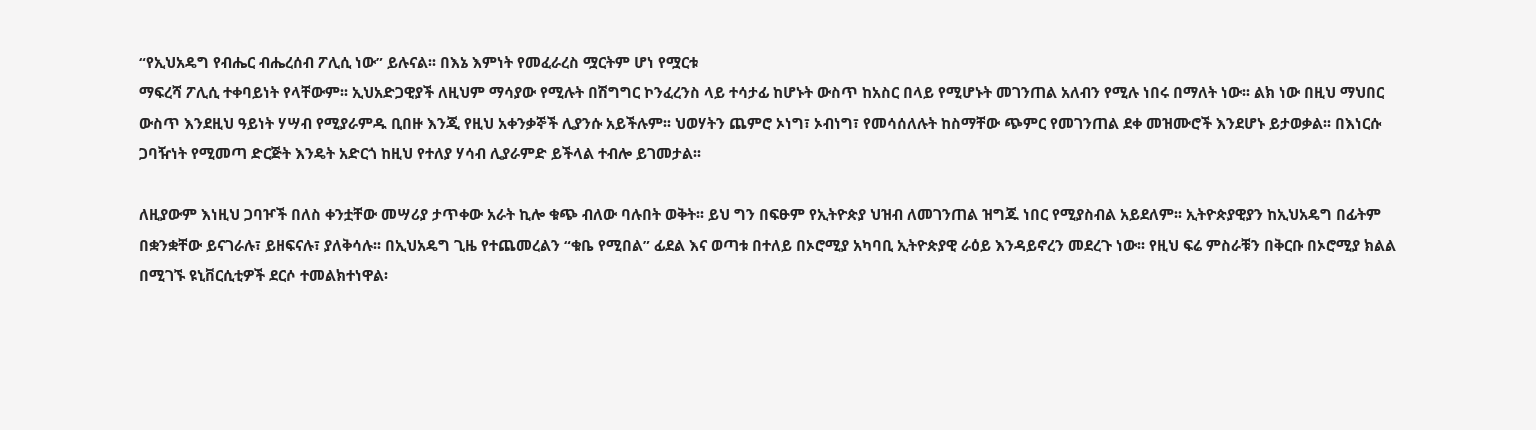“የኢህአዴግ የብሔር ብሔረሰብ ፖሊሲ ነው” ይሉናል፡፡ በእኔ እምነት የመፈራረስ ሟርትም ሆነ የሟርቱ
ማፍረሻ ፖሊሲ ተቀባይነት የላቸውም፡፡ ኢህአድጋዊያች ለዚህም ማሳያው የሚሉት በሽግግር ኮንፈረንስ ላይ ተሳታፊ ከሆኑት ውስጥ ከአስር በላይ የሚሆኑት መገንጠል አለብን የሚሉ ነበሩ በማለት ነው፡፡ ልክ ነው በዚህ ማህበር ውስጥ እንደዚህ ዓይነት ሃሣብ የሚያራምዱ ቢበዙ እንጂ የዚህ አቀንቃኞች ሊያንሱ አይችሉም፡፡ ህወሃትን ጨምሮ ኦነግ፣ ኦብነግ፣ የመሳሰለሉት ከስማቸው ጭምር የመገንጠል ደቀ መዝሙሮች እንደሆኑ ይታወቃል፡፡ በእነርሱ ጋባዥነት የሚመጣ ድርጅት እንዴት አድርጎ ከዚህ የተለያ ሃሳብ ሊያራምድ ይችላል ተብሎ ይገመታል፡፡

ለዚያውም እነዚህ ጋባዦች በለስ ቀንቷቸው መሣሪያ ታጥቀው አራት ኪሎ ቁጭ ብለው ባሉበት ወቅት፡፡ ይህ ግን በፍፁም የኢትዮጵያ ህዝብ ለመገንጠል ዝግጁ ነበር የሚያስብል አይደለም፡፡ ኢትዮጵያዊያን ከኢህአዴግ በፊትም በቋንቋቸው ይናገራሉ፣ ይዘፍናሉ፣ ያለቅሳሉ፡፡ በኢህአዴግ ጊዜ የተጨመረልን “ቁቤ የሚበል” ፊደል እና ወጣቱ በተለይ በኦሮሚያ አካባቢ ኢትዮጵያዊ ራዕይ እንዳይኖረን መደረጉ ነው፡፡ የዚህ ፍሬ ምስራቹን በቅርቡ በኦሮሚያ ክልል በሚገኙ ዩኒቨርሲቲዎች ደርሶ ተመልክተነዋል፡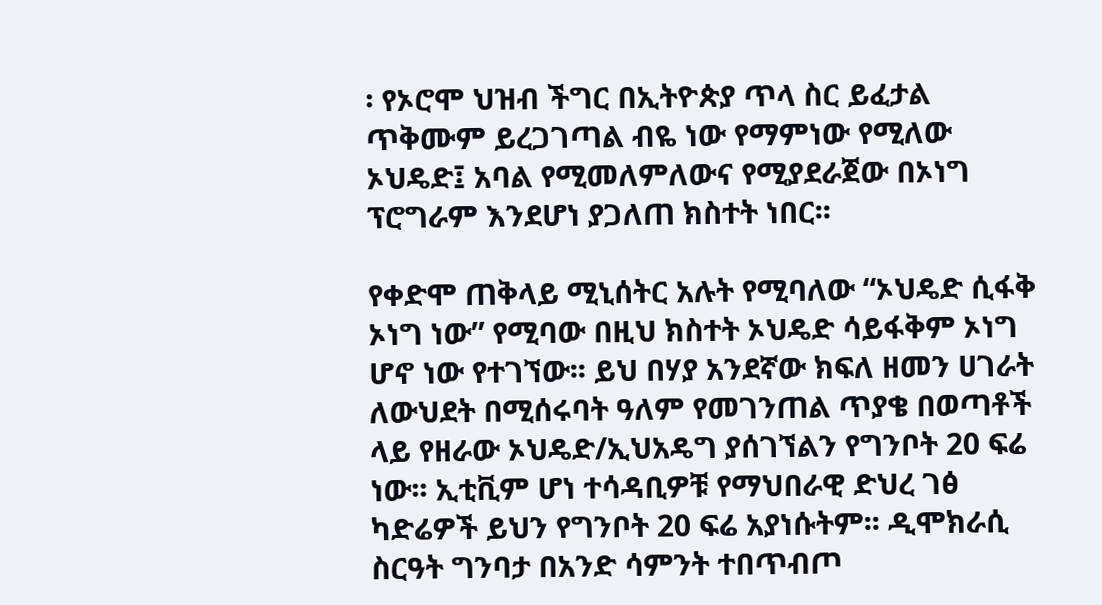፡ የኦሮሞ ህዝብ ችግር በኢትዮጵያ ጥላ ስር ይፈታል ጥቅሙም ይረጋገጣል ብዬ ነው የማምነው የሚለው ኦህዴድ፤ አባል የሚመለምለውና የሚያደራጀው በኦነግ ፕሮግራም እንደሆነ ያጋለጠ ክስተት ነበር፡፡

የቀድሞ ጠቅላይ ሚኒሰትር አሉት የሚባለው “ኦህዴድ ሲፋቅ ኦነግ ነው” የሚባው በዚህ ክስተት ኦህዴድ ሳይፋቅም ኦነግ ሆኖ ነው የተገኘው፡፡ ይህ በሃያ አንደኛው ክፍለ ዘመን ሀገራት ለውህደት በሚሰሩባት ዓለም የመገንጠል ጥያቄ በወጣቶች ላይ የዘራው ኦህዴድ/ኢህአዴግ ያሰገኘልን የግንቦት 20 ፍሬ ነው፡፡ ኢቲቪም ሆነ ተሳዳቢዎቹ የማህበራዊ ድህረ ገፅ ካድሬዎች ይህን የግንቦት 20 ፍሬ አያነሱትም፡፡ ዲሞክራሲ ስርዓት ግንባታ በአንድ ሳምንት ተበጥብጦ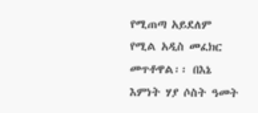የሚጠጣ አይደለም የሚል አዲስ መፈክር መጥቶዋል፡፡ በእኔ እምነት ሃያ ሶስት ዓመት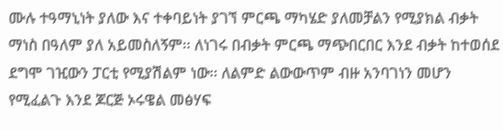ሙሉ ተዓማኒነት ያለው እና ተቀባይነት ያገኘ ምርጫ ማካሄድ ያለመቻልን የሚያክል ብቃት ማነስ በዓለም ያለ አይመስለኝም፡፡ ለነገሩ በብቃት ምርጫ ማጭበርበር እንደ ብቃት ከተወሰደ ደግሞ ገዢውን ፓርቲ የሚያሽልም ነው፡፡ ለልምድ ልውውጥም ብዙ አንባገነን መሆን የሚፈልጉ እንደ ጆርጅ ኦሩዌል መፅሃፍ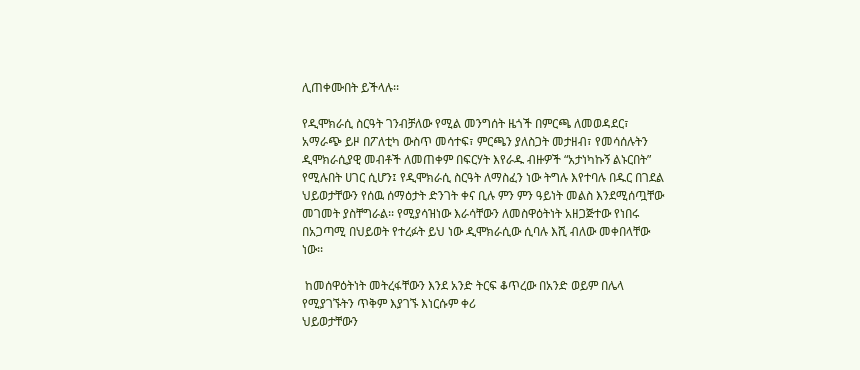ሊጠቀሙበት ይችላሉ፡፡

የዲሞክራሲ ስርዓት ገንብቻለው የሚል መንግሰት ዜጎች በምርጫ ለመወዳደር፣ አማራጭ ይዞ በፖለቲካ ውስጥ መሳተፍ፣ ምርጫን ያለስጋት መታዘብ፣ የመሳሰሉትን ዲሞክራሲያዊ መብቶች ለመጠቀም በፍርሃት እየራዱ ብዙዎች “አታነካኩኝ ልኑርበት” የሚሉበት ሀገር ሲሆን፤ የዲሞክራሲ ስርዓት ለማስፈን ነው ትግሉ እየተባሉ በዱር በገደል ህይወታቸውን የሰዉ ሰማዕታት ድንገት ቀና ቢሉ ምን ምን ዓይነት መልስ እንደሚሰጧቸው መገመት ያስቸግራል፡፡ የሚያሳዝነው እራሳቸውን ለመስዋዕትነት አዘጋጅተው የነበሩ በአጋጣሚ በህይወት የተረፉት ይህ ነው ዲሞክራሲው ሲባሉ እሺ ብለው መቀበላቸው ነው፡፡

 ከመሰዋዕትነት መትረፋቸውን እንደ አንድ ትርፍ ቆጥረው በአንድ ወይም በሌላ የሚያገኙትን ጥቅም እያገኙ እነርሱም ቀሪ
ህይወታቸውን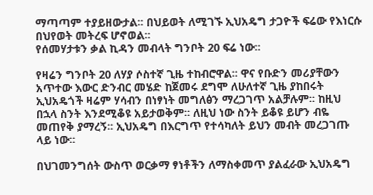ማጣጣም ተያይዘውታል፡፡ በህይወት ለሚገኙ ኢህአዴግ ታጋዮች ፍሬው የእነርሱ በህየወት መትረፍ ሆኖወል፡፡
የሰመሃታቱን ቃል ኪዳን መብላት ግንቦት 20 ፍሬ ነው፡፡

የዛሬን ግንቦት 20 ለሃያ ሶስተኛ ጊዜ ተከብሮዋል፡፡ ዋና የቡድን መሪያቸውን አጥተው እውር ድንብር መሄድ ከጀመሩ ደግሞ ለሁለተኛ ጊዜ ያከበሩት ኢህአዴጎች ዛሬም ሃሳብን በነፃነት መግለፅን ማረጋገጥ አልቻሉም፡፡ ከዚህ በኋላ ስንት እንደሚቆዩ አይታወቅም፡፡ ለዚህ ነው ስንት ይቆዩ ይሆን ብዬ መጠየቅ ያማረኝ፡፡ ኢህአዴግ በእርግጥ የተሳካለት ይህን መብት መረጋገጡ ላይ ነው፡፡

በህገመንግሰት ውስጥ ወርቃማ ፃነቶችን ለማስቀመጥ ያልፈራው ኢህአዴግ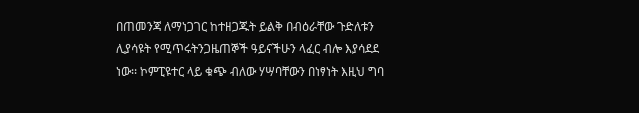በጠመንጃ ለማነጋገር ከተዘጋጁት ይልቅ በብዕራቸው ጉድለቱን ሊያሳዩት የሚጥሩትንጋዜጠኞች ዓይናችሁን ላፈር ብሎ እያሳደደ ነው፡፡ ኮምፒዩተር ላይ ቁጭ ብለው ሃሣባቸውን በነፃነት እዚህ ግባ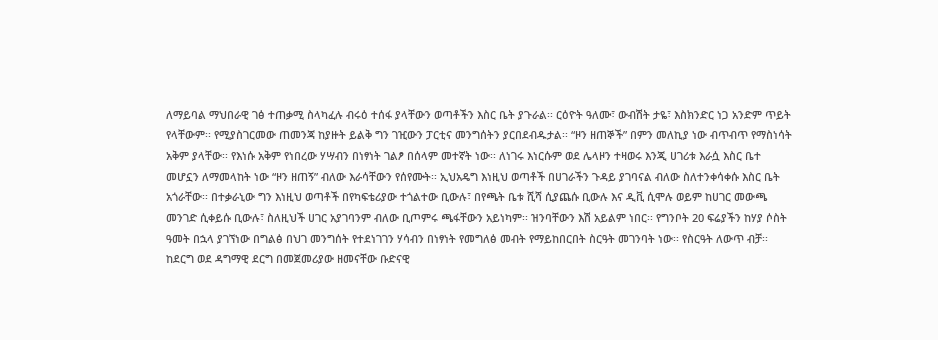ለማይባል ማህበራዊ ገፅ ተጠቃሚ ስላካፈሉ ብሩዕ ተሰፋ ያላቸውን ወጣቶችን እስር ቤት ያጉራል፡፡ ርዕዮት ዓለሙ፣ ውብሽት ታዬ፣ እስክንድር ነጋ አንድም ጥይት የላቸውም፡፡ የሚያስገርመው ጠመንጃ ከያዙት ይልቅ ግን ገዢውን ፓርቲና መንግሰትን ያርበደብዱታል፡፡ “ዞን ዘጠኞች” በምን መለኪያ ነው ብጥብጥ የማስነሳት አቅም ያላቸው፡፡ የእነሱ አቅም የነበረው ሃሣብን በነፃነት ገልፆ በሰላም መተኛት ነው፡፡ ለነገሩ እነርሱም ወደ ሌላዞን ተዛወሩ እንጂ ሀገሪቱ እራሷ እስር ቤተ መሆኗን ለማመላከት ነው “ዞን ዘጠኝ” ብለው እራሳቸውን የሰየሙት፡፡ ኢህአዴግ እነዚህ ወጣቶች በሀገራችን ጉዳይ ያገባናል ብለው ስለተንቀሳቀሱ እስር ቤት አጎራቸው፡፡ በተቃራኒው ግን እነዚህ ወጣቶች በየካፍቴሪያው ተጎልተው ቢውሉ፣ በየጫት ቤቱ ሺሻ ሲያጨሱ ቢውሉ እና ዲቪ ሲሞሉ ወይም ከሀገር መውጫ መንገድ ሲቀይሱ ቢውሉ፣ ስለዚህች ሀገር አያገባንም ብለው ቢጦምሩ ጫፋቸውን አይነካም፡፡ ዝንባቸውን እሽ አይልም ነበር፡፡ የግንቦት 20 ፍሬያችን ከሃያ ሶስት ዓመት በኋላ ያገኘነው በግልፅ በህገ መንግሰት የተደነገገን ሃሳብን በነፃነት የመግለፅ መብት የማይከበርበት ስርዓት መገንባት ነው፡፡ የስርዓት ለውጥ ብቻ፡፡ ከደርግ ወደ ዳግማዊ ደርግ በመጀመሪያው ዘመናቸው ቡድናዊ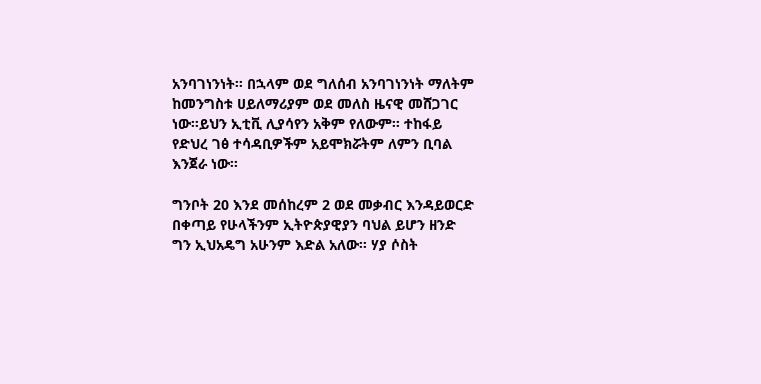አንባገነንነት፡፡ በኋላም ወደ ግለሰብ አንባገነንነት ማለትም ከመንግስቱ ሀይለማሪያም ወደ መለስ ዜናዊ መሸጋገር ነው፡፡ይህን ኢቲቪ ሊያሳየን አቅም የለውም፡፡ ተከፋይ የድህረ ገፅ ተሳዳቢዎችም አይሞክሯትም ለምን ቢባል እንጀራ ነው፡፡

ግንቦት 20 እንደ መሰከረም 2 ወደ መቃብር እንዳይወርድ በቀጣይ የሁላችንም ኢትዮጵያዊያን ባህል ይሆን ዘንድ ግን ኢህአዴግ አሁንም እድል አለው፡፡ ሃያ ሶስት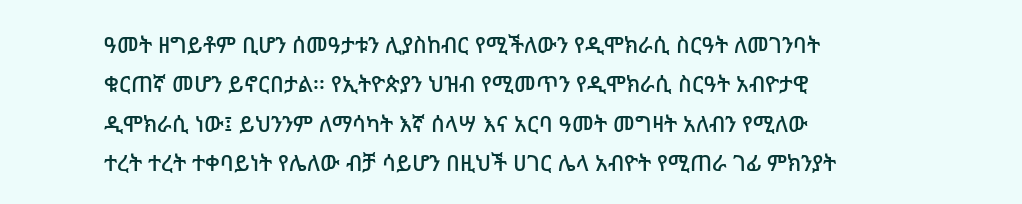ዓመት ዘግይቶም ቢሆን ሰመዓታቱን ሊያስከብር የሚችለውን የዲሞክራሲ ስርዓት ለመገንባት ቁርጠኛ መሆን ይኖርበታል፡፡ የኢትዮጵያን ህዝብ የሚመጥን የዲሞክራሲ ስርዓት አብዮታዊ ዲሞክራሲ ነው፤ ይህንንም ለማሳካት እኛ ሰላሣ እና አርባ ዓመት መግዛት አለብን የሚለው ተረት ተረት ተቀባይነት የሌለው ብቻ ሳይሆን በዚህች ሀገር ሌላ አብዮት የሚጠራ ገፊ ምክንያት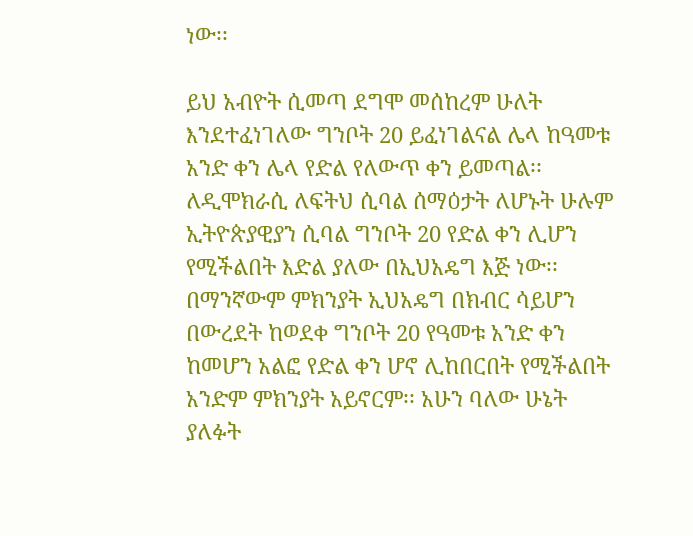ነው፡፡

ይህ አብዮት ሲመጣ ደግሞ መሰከረም ሁለት እንደተፈነገለው ግንቦት 20 ይፈነገልናል ሌላ ከዓመቱ አንድ ቀን ሌላ የድል የለውጥ ቀን ይመጣል፡፡ ለዲሞክራሲ ለፍትህ ሲባል ሰማዕታት ለሆኑት ሁሉም ኢትዮጵያዊያን ሲባል ግንቦት 20 የድል ቀን ሊሆን የሚችልበት እድል ያለው በኢህአዴግ እጅ ነው፡፡ በማንኛውም ምክንያት ኢህአዴግ በክብር ሳይሆን በውረደት ከወደቀ ግንቦት 20 የዓመቱ አንድ ቀን ከመሆን አልፎ የድል ቀን ሆኖ ሊከበርበት የሚችልበት አንድም ምክንያት አይኖርም፡፡ አሁን ባለው ሁኔት ያለፉት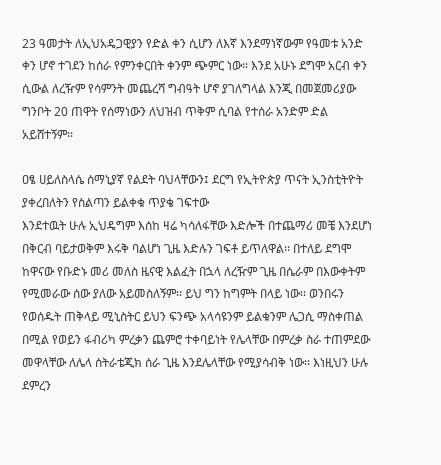23 ዓመታት ለኢህአዴጋዊያን የድል ቀን ሲሆን ለእኛ እንደማነኛውም የዓመቱ አንድ ቀን ሆኖ ተገደን ከሰራ የምንቀርበት ቀንም ጭምር ነው፡፡ እንደ አሁኑ ደግሞ አርብ ቀን ሲውል ለረዥም የሳምንት መጨረሻ ግብዓት ሆኖ ያገለግላል እንጂ በመጀመሪያው ግንቦት 20 ጠዋት የሰማነውን ለህዝብ ጥቅም ሲባል የተሰራ አንድም ድል አይሸተኝም፡፡

ዐፄ ሀይለስላሴ ሰማኒያኛ የልደት ባህላቸውን፤ ደርግ የኢትዮጵያ ጥናት ኢንስቲትዮት ያቀረበለትን የስልጣን ይልቀቁ ጥያቄ ገፍተው
እንደተዉት ሁሉ ኢህዴግም እሰከ ዛሬ ካሳለፋቸው እድሎች በተጨማሪ መቼ እንደሆነ በቅርብ ባይታወቅም እሩቅ ባልሆነ ጊዜ እድሉን ገፍቶ ይጥለዋል፡፡ በተለይ ደግሞ ከዋናው የቡድኑ መሪ መለስ ዜናዊ እልፈት በኋላ ለረዥም ጊዜ በሴራም በእውቀትም የሚመራው ሰው ያለው አይመስለኝም፡፡ ይህ ግን ከግምት በላይ ነው፡፡ ወንበሩን የወሰዱት ጠቅላይ ሚኒስትር ይህን ፍንጭ አላሳዩንም ይልቁንም ሌጋሲ ማስቀጠል በሚል የወይን ፋብሪካ ምረቃን ጨምሮ ተቀባይነት የሌላቸው በምረቃ ስራ ተጠምደው መዋላቸው ለሌላ ሰትራቴጂክ ሰራ ጊዜ እንደሌላቸው የሚያሳብቅ ነው፡፡ እነዚህን ሁሉ ደምረን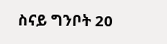ስናይ ግንቦት 20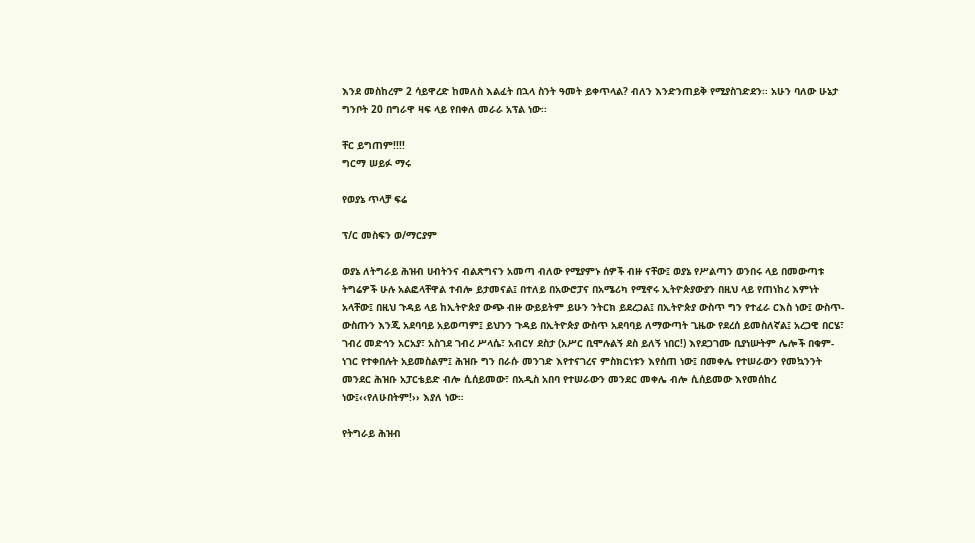እንደ መስከረም 2 ሳይዋረድ ከመለስ እልፈት በኋላ ስንት ዓመት ይቀጥላል? ብለን እንድንጠይቅ የሚያስገድደን፡፡ አሁን ባለው ሁኔታ ግንቦት 20 በግራዋ ዛፍ ላይ የበቀለ መራራ አፕል ነው፡፡

ቸር ይግጠም!!!!
ግርማ ሠይፉ ማሩ

የወያኔ ጥላቻ ፍሬ

ፕ/ር መስፍን ወ/ማርያም

ወያኔ ለትግራይ ሕዝብ ሀብትንና ብልጽግናን አመጣ ብለው የሚያምኑ ሰዎች ብዙ ናቸው፤ ወያኔ የሥልጣን ወንበሩ ላይ በመውጣቱ ትግሬዎች ሁሉ አልፎላቸዋል ተብሎ ይታመናል፤ በተለይ በአውሮፓና በአሜሪካ የሚኖሩ ኢትዮጵያውያን በዚህ ላይ የጠነከረ እምነት አላቸው፤ በዚህ ጉዳይ ላይ ከኢትዮጵያ ውጭ ብዙ ውይይትም ይሁን ንትርክ ይደረጋል፤ በኢትዮጵያ ውስጥ ግን የተፈራ ርእስ ነው፤ ውስጥ-ውስጡን እንጂ አደባባይ አይወጣም፤ ይህንን ጉዳይ በኢትዮጵያ ውስጥ አደባባይ ለማውጣት ጊዜው የደረሰ ይመስለኛል፤ አረጋዊ በርሄ፣ ገብረ መድኅን አርአያ፣ አስገደ ገብረ ሥላሴ፣ አብርሃ ደስታ (አሥር ቢሞሉልኝ ደስ ይለኝ ነበር!) እየደጋገሙ ቢያነሡትም ሌሎች በቁም-ነገር የተቀበሉት አይመስልም፤ ሕዝቡ ግን በራሱ መንገድ እየተናገረና ምስክርነቱን እየሰጠ ነው፤ በመቀሌ የተሠራውን የመኳንንት መንደር ሕዝቡ አፓርቴይድ ብሎ ሲሰይመው፣ በአዲስ አበባ የተሠራውን መንደር መቀሌ ብሎ ሲሰይመው እየመሰከረ ነው፤‹‹የለሁበትም!›› እያለ ነው።

የትግራይ ሕዝብ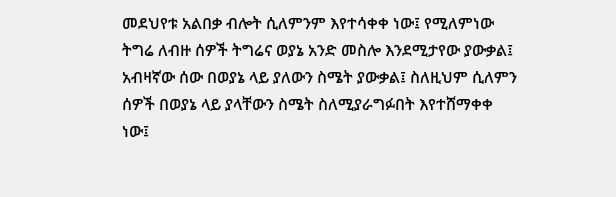መደህየቱ አልበቃ ብሎት ሲለምንም እየተሳቀቀ ነው፤ የሚለምነው ትግሬ ለብዙ ሰዎች ትግሬና ወያኔ አንድ መስሎ እንደሚታየው ያውቃል፤ አብዛኛው ሰው በወያኔ ላይ ያለውን ስሜት ያውቃል፤ ስለዚህም ሲለምን ሰዎች በወያኔ ላይ ያላቸውን ስሜት ስለሚያራግፉበት እየተሸማቀቀ ነው፤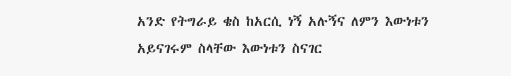አንድ የትግራይ ቄስ ከአርሲ ነኝ አሉኝና ለምን እውነቱን አይናገሩም ስላቸው እውነቱን ስናገር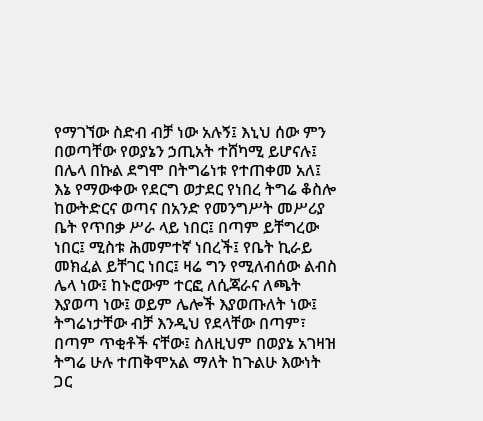የማገኘው ስድብ ብቻ ነው አሉኝ፤ እኒህ ሰው ምን በወጣቸው የወያኔን ኃጢአት ተሸካሚ ይሆናሉ፤ በሌላ በኩል ደግሞ በትግሬነቱ የተጠቀመ አለ፤ እኔ የማውቀው የደርግ ወታደር የነበረ ትግሬ ቆስሎ ከውትድርና ወጣና በአንድ የመንግሥት መሥሪያ ቤት የጥበቃ ሥራ ላይ ነበር፤ በጣም ይቸግረው ነበር፤ ሚስቱ ሕመምተኛ ነበረች፤ የቤት ኪራይ መክፈል ይቸገር ነበር፤ ዛሬ ግን የሚለብሰው ልብስ ሌላ ነው፤ ከኑሮውም ተርፎ ለሲጃራና ለጫት እያወጣ ነው፤ ወይም ሌሎች እያወጡለት ነው፤ ትግሬነታቸው ብቻ እንዲህ የደላቸው በጣም፣ በጣም ጥቂቶች ናቸው፤ ስለዚህም በወያኔ አገዛዝ ትግሬ ሁሉ ተጠቅሞአል ማለት ከጉልሁ እውነት ጋር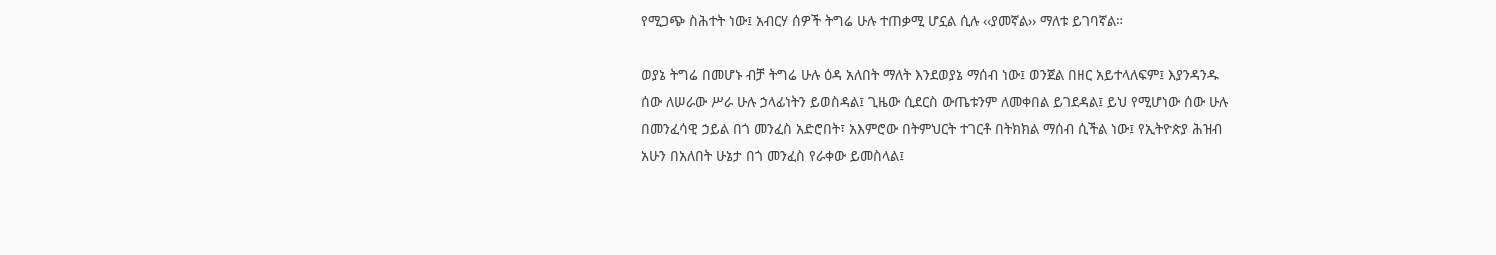የሚጋጭ ስሕተት ነው፤ አብርሃ ሰዎች ትግሬ ሁሉ ተጠቃሚ ሆኗል ሲሉ ‹‹ያመኛል›› ማለቱ ይገባኛል።

ወያኔ ትግሬ በመሆኑ ብቻ ትግሬ ሁሉ ዕዳ አለበት ማለት እንደወያኔ ማሰብ ነው፤ ወንጀል በዘር አይተላለፍም፤ እያንዳንዱ ሰው ለሠራው ሥራ ሁሉ ኃላፊነትን ይወስዳል፤ ጊዜው ሲደርስ ውጤቱንም ለመቀበል ይገደዳል፤ ይህ የሚሆነው ሰው ሁሉ በመንፈሳዊ ኃይል በጎ መንፈስ አድሮበት፣ አእምሮው በትምህርት ተገርቶ በትክክል ማሰብ ሲችል ነው፤ የኢትዮጵያ ሕዝብ አሁን በአለበት ሁኔታ በጎ መንፈስ የራቀው ይመስላል፤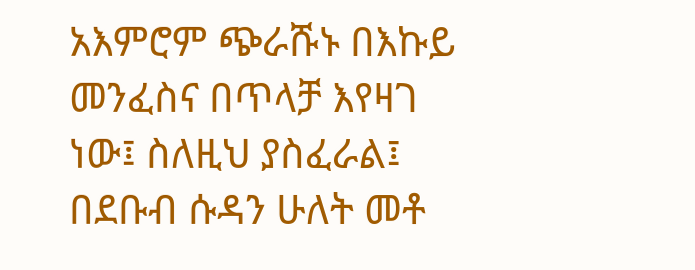አእምሮም ጭራሹኑ በእኩይ መንፈስና በጥላቻ እየዛገ ነው፤ ስለዚህ ያስፈራል፤ በደቡብ ሱዳን ሁለት መቶ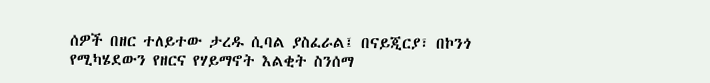ሰዎች በዘር ተለይተው ታረዱ ሲባል ያስፈራል፤ በናይጂርያ፣ በኮንጎ የሚካሄደውን የዘርና የሃይማኖት እልቂት ስንሰማ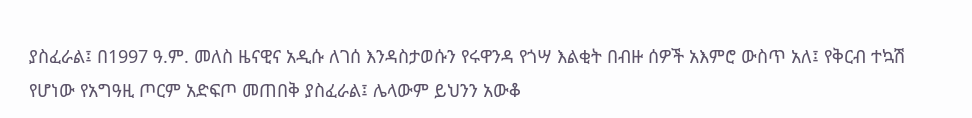ያስፈራል፤ በ1997 ዓ.ም. መለስ ዜናዊና አዲሱ ለገሰ እንዳስታወሱን የሩዋንዳ የጎሣ እልቂት በብዙ ሰዎች አእምሮ ውስጥ አለ፤ የቅርብ ተኳሽ የሆነው የአግዓዚ ጦርም አድፍጦ መጠበቅ ያስፈራል፤ ሌላውም ይህንን አውቆ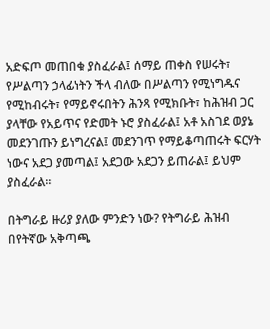አድፍጦ መጠበቁ ያስፈራል፤ ሰማይ ጠቀስ የሠሩት፣ የሥልጣን ኃላፊነትን ችላ ብለው በሥልጣን የሚነግዱና የሚከብሩት፣ የማይኖሩበትን ሕንጻ የሚክቡት፣ ከሕዝብ ጋር ያላቸው የአይጥና የድመት ኑሮ ያስፈራል፤ አቶ አስገደ ወያኔ መደንገጡን ይነግረናል፤ መደንገጥ የማይቆጣጠሩት ፍርሃት ነውና አደጋ ያመጣል፤ አደጋው አደጋን ይጠራል፤ ይህም ያስፈራል።

በትግራይ ዙሪያ ያለው ምንድን ነው? የትግራይ ሕዝብ በየትኛው አቅጣጫ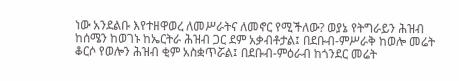ነው አንደልቡ እየተዘዋወረ ለመሥራትና ለመኖር የሚችለው? ወያኔ የትግራይን ሕዝብ ከሰሜን ከወገኑ ከኤርትራ ሕዝብ ጋር ደም አቃብቶታል፤ በደቡብ-ምሥራቅ ከወሎ መሬት ቆርሶ የወሎን ሕዝብ ቂም አስቋጥሯል፤ በደቡብ-ምዕራብ ከጎንደር መሬት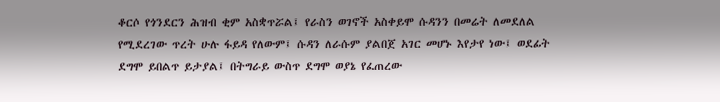ቆርሶ የጎንደርን ሕዝብ ቂም አስቋጥሯል፤ የራስን ወገኖች አስቀይሞ ሱዳንን በመሬት ለመደለል የሚደረገው ጥረት ሁሉ ፋይዳ የለውም፤ ሱዳን ለራሱም ያልበጀ አገር መሆኑ እየታየ ነው፤ ወደፊት ደግሞ ይበልጥ ይታያል፤ በትግራይ ውስጥ ደግሞ ወያኔ የፈጠረው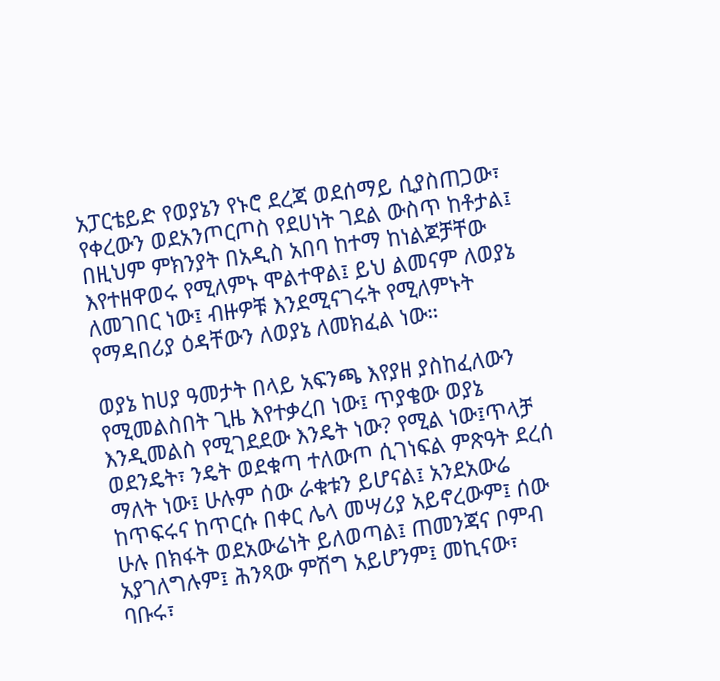አፓርቴይድ የወያኔን የኑሮ ደረጃ ወደሰማይ ሲያስጠጋው፣ የቀረውን ወደአንጦርጦስ የደሀነት ገደል ውስጥ ከቶታል፤ በዚህም ምክንያት በአዲስ አበባ ከተማ ከነልጆቻቸው እየተዘዋወሩ የሚለምኑ ሞልተዋል፤ ይህ ልመናም ለወያኔ ለመገበር ነው፤ ብዙዎቹ እንደሚናገሩት የሚለምኑት የማዳበሪያ ዕዳቸውን ለወያኔ ለመክፈል ነው።

ወያኔ ከሀያ ዓመታት በላይ አፍንጫ እየያዘ ያስከፈለውን የሚመልስበት ጊዜ እየተቃረበ ነው፤ ጥያቄው ወያኔ እንዲመልስ የሚገደደው እንዴት ነው? የሚል ነው፤ጥላቻ ወደንዴት፣ ንዴት ወደቁጣ ተለውጦ ሲገነፍል ምጽዓት ደረሰ ማለት ነው፤ ሁሉም ሰው ራቁቱን ይሆናል፤ አንደአውሬ ከጥፍሩና ከጥርሱ በቀር ሌላ መሣሪያ አይኖረውም፤ ሰው ሁሉ በክፋት ወደአውሬነት ይለወጣል፤ ጠመንጃና ቦምብ አያገለግሉም፤ ሕንጻው ምሽግ አይሆንም፤ መኪናው፣ ባቡሩ፣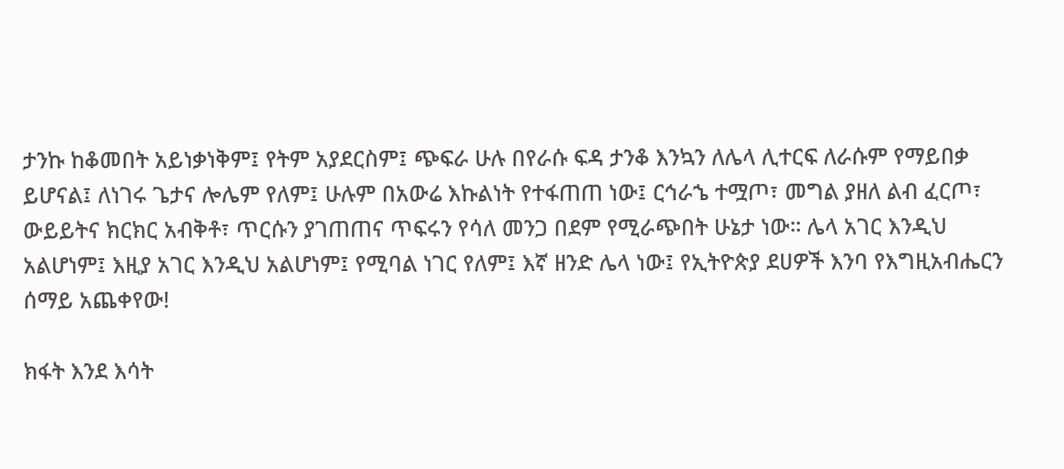ታንኩ ከቆመበት አይነቃነቅም፤ የትም አያደርስም፤ ጭፍራ ሁሉ በየራሱ ፍዳ ታንቆ እንኳን ለሌላ ሊተርፍ ለራሱም የማይበቃ ይሆናል፤ ለነገሩ ጌታና ሎሌም የለም፤ ሁሉም በአውሬ እኩልነት የተፋጠጠ ነው፤ ርኅራኄ ተሟጦ፣ መግል ያዘለ ልብ ፈርጦ፣ ውይይትና ክርክር አብቅቶ፣ ጥርሱን ያገጠጠና ጥፍሩን የሳለ መንጋ በደም የሚራጭበት ሁኔታ ነው። ሌላ አገር እንዲህ አልሆነም፤ እዚያ አገር እንዲህ አልሆነም፤ የሚባል ነገር የለም፤ እኛ ዘንድ ሌላ ነው፤ የኢትዮጵያ ደሀዎች እንባ የእግዚአብሔርን ሰማይ አጨቀየው!

ክፋት እንደ እሳት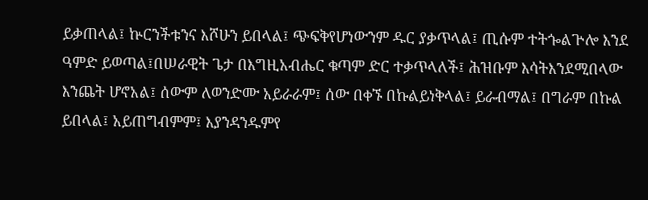ይቃጠላል፤ ኵርንችቱንና እሾሁን ይበላል፤ ጭፍቅየሆነውንም ዱር ያቃጥላል፤ ጢሱም ተትጐልጕሎ እንደ ዓምድ ይወጣል፤በሠራዊት ጌታ በእግዚአብሔር ቁጣም ድር ተቃጥላለች፤ ሕዝቡም እሳትእንደሚበላው እንጨት ሆኖአል፤ ሰውም ለወንድሙ አይራራም፤ ሰው በቀኙ በኩልይነቅላል፤ ይራብማል፤ በግራም በኩል ይበላል፤ አይጠግብምም፤ እያንዳንዱምየ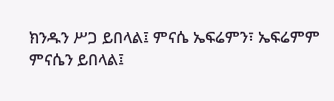ክንዱን ሥጋ ይበላል፤ ምናሴ ኤፍሬምን፣ ኤፍሬምም ምናሴን ይበላል፤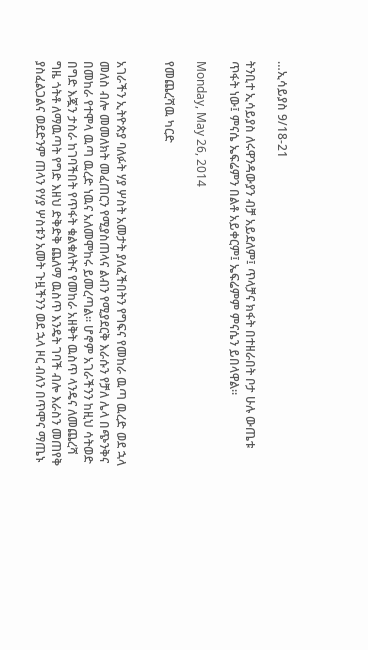…ኢሳይያስ 9/18-21

ትንቢተ ኢሳይያስ ለሩዋንዳውያን ብቻ አይደለም፤ ጥላቻና ክፋት በተዘራበት ቦታ ሁሉ ውጤቱ ጥፋት ነው፤ ምናሴ ኤፍሬምን በልቶ አይቀርም፤ ኤፍሬምም ምናሴን ይበላዋል።

Monday, May 26, 2014

የመጨረሻዉ ካርድ


አገራችን ኢትዮጵያ ባለፉት ሃያ ሦስት አመታት ያለፈችበትን የግፍና የመከራ ዉጣ ዉረድ ወደ ኋላ መለስ ብሎ መመለክት መፈጠርን የሚያስጠላና ልብን የሚያደርቅ እራሱን የቻለ ሌላ በጭንቅና በመከራ የተሞላ ዉጣ ዉረድ ነዉና አለመሞከሩ ይመረጣል። ሆኖም አገራችንን ከዚህ ሳትወድ በግድ እጇን ታስራ ከገባችበት የጥፋት ቁልቁለትና የመከራ አዘቅት ዉስጥ ላንዴና ለመጨረሻ ግዜ ጎትቶ ለማዉጣት የግድ እዘህ ድቅድቅ ጨለማ ዉስጥ እንዴት ገባች ብሎ እራስን መጠየቅ ያስፈልጋልና ወደድንም ጠላን የሃያ ሦስቱን አመት ጉዟችንን ወደ ኋላ ዞር ብለን በጥሞና ማጤኑ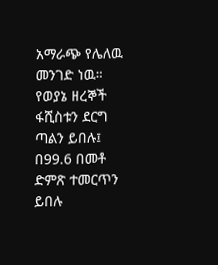አማራጭ የሌለዉ መንገድ ነዉ። የወያኔ ዘረኞች ፋሺስቱን ደርግ ጣልን ይበሉ፤ በ99.6 በመቶ ድምጽ ተመርጥን ይበሉ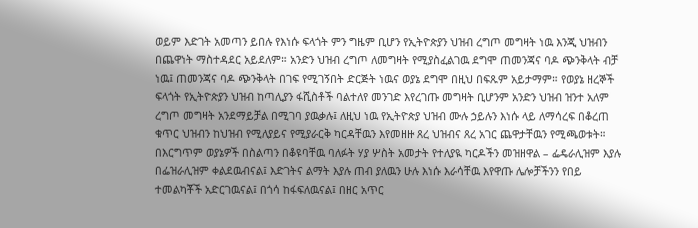ወይም እድገት አመጣን ይበሉ የእነሱ ፍላጎት ምን ግዜም ቢሆን የኢትዮጵያን ህዝብ ረግጦ መግዛት ነዉ እንጂ ህዝብን በጨዋነት ማስተዳደር አይደለም። አንድን ህዝብ ረግጦ ለመግዛት የሚያስፈልገዉ ደግሞ ጠመንጃና ባዶ ጭንቅላት ብቻ ነዉ፤ ጠመንጃና ባዶ ጭንቅላት በገፍ የሚገኝበት ድርጅት ነዉና ወያኔ ደግሞ በዚህ በፍጹም አይታማም። የወያኔ ዘረኞች ፍላጎት የኢትዮጵያን ህዝብ ከጣሊያን ፋሺስቶች ባልተለየ መንገድ እየረገጡ መግዛት ቢሆንም አንድን ህዝብ ዝንተ አለም ረግጦ መግዛት አንደማይቻል በሚገባ ያዉቃሉ፤ ለዚህ ነዉ የኢትዮጵያ ህዝብ ሙሉ ኃይሉን እነሱ ላይ ለማሳረፍ በቆረጠ ቁጥር ህዝብን ከህዝብ የሚለያይና የሚያራርቅ ካርዳቸዉን እየመዘዙ ጸረ ህዝብና ጸረ አገር ጨዋታቸዉን የሚጫወቱት። በእርግጥም ወያኔዎች በስልጣን በቆዩባቸዉ ባለፉት ሃያ ሦስት አመታት የተለያዪ ካርዶችን መዝዘዋል – ፌዴራሊዝም እያሉ በፌዝራሊዝም ቀልደዉብናል፤ እድገትና ልማት እያሉ ጠብ ያለዉን ሁሉ እነሱ እራሳቸዉ እየዋጡ ሌሎቻችንን የበይ ተመልካቾች አድርገዉናል፤ በጎሳ ከፋፍለዉናል፤ በዘር አጥር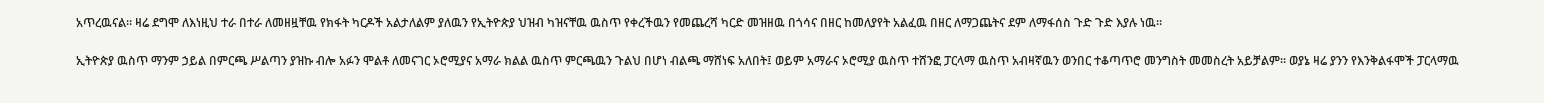አጥረዉናል። ዛሬ ደግሞ ለእነዚህ ተራ በተራ ለመዘዟቸዉ የክፋት ካርዶች አልታለልም ያለዉን የኢትዮጵያ ህዝብ ካዝናቸዉ ዉስጥ የቀረችዉን የመጨረሻ ካርድ መዝዘዉ በጎሳና በዘር ከመለያየት አልፈዉ በዘር ለማጋጨትና ደም ለማፋሰስ ጉድ ጉድ እያሉ ነዉ።

ኢትዮጵያ ዉስጥ ማንም ኃይል በምርጫ ሥልጣን ያዝኩ ብሎ አፉን ሞልቶ ለመናገር ኦሮሚያና አማራ ክልል ዉስጥ ምርጫዉን ጉልህ በሆነ ብልጫ ማሸነፍ አለበት፤ ወይም አማራና ኦሮሚያ ዉስጥ ተሸንፎ ፓርላማ ዉስጥ አብዛኛዉን ወንበር ተቆጣጥሮ መንግስት መመስረት አይቻልም። ወያኔ ዛሬ ያንን የእንቅልፋሞች ፓርላማዉ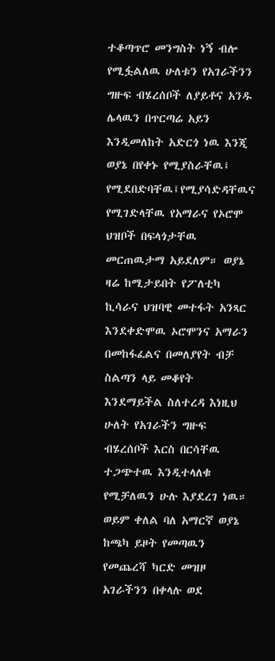ተቆጣጥሮ መንግስት ነኝ ብሎ የሚፏልለዉ ሁለቱን የአገራችንን ግዙፍ ብሄረሰቦች ለያይቶና አንዱ ሌላዉን በጥርጣሬ አይን እንዲመለከት አድርጎ ነዉ እንጂ ወያኔ በየቀኑ የሚያስራቸዉ፤ የሚደበድባቸዉ፤የሚያሳድዳቸዉና የሚገድላቸዉ የአማራና የኦሮሞ ህዝቦች በፍላጎታቸዉ መርጠዉታማ አይደለም። ወያኔ ዛሬ ከሚታይበት የፖለቲካ ኪሳራና ህዝባዊ መተፋት አንጻር እንደቀድሞዉ ኦሮሞንና አማራን በመከፋፈልና በመለያየት ብቻ ስልጣን ላይ መቆየት እንደማይችል ስለተረዳ እነዚህ ሁለት የአገራችን ግዙፍ ብሄረሰቦች እርስ በርሳቸዉ ተጋጭተዉ እንዲተላለቁ የሚቻለዉን ሁሉ እያደረገ ነዉ። ወይም ቀለል ባለ አማርኛ ወያኔ ከጫካ ይዞት የመጣዉን የመጨረሻ ካርድ መዝዞ አገራችንን በቀላሉ ወደ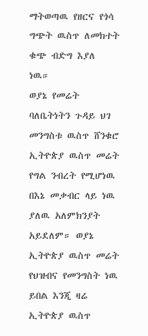ማትወጣዉ የዘርና የጎሳ ግጭት ዉስጥ ለመክተት ቁጭ ብድግ እያለ ነዉ።
ወያኔ የመሬት ባለቤትነትን ጉዳይ ህገ መንግስቱ ዉስጥ ሸንቁሮ ኢትዮጵያ ዉስጥ መሬት የግል ንብረት የሚሆነዉ በእኔ መቃብር ላይ ነዉ ያለዉ አለምክንያት አይደለም። ወያኔ ኢትዮጵያ ዉስጥ መሬት የህዝብና የመንግስት ነዉ ይበል እንጂ ዛሬ ኢትዮጵያ ዉስጥ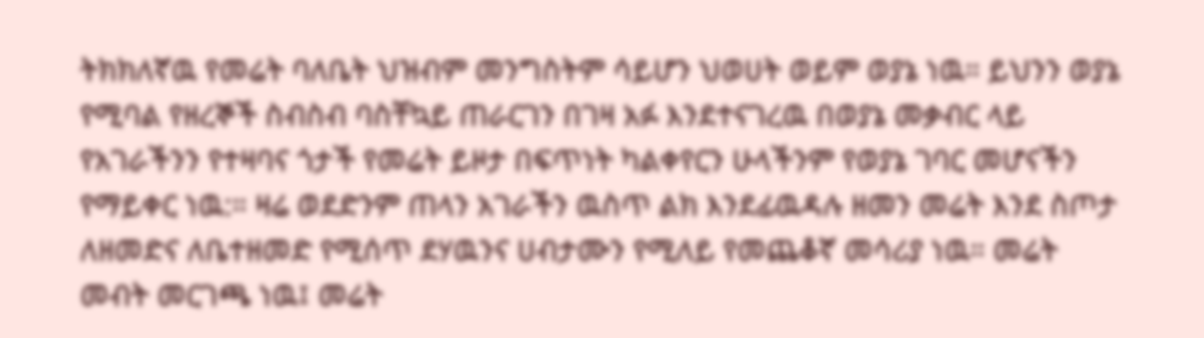ትክክለኛዉ የመሬት ባለቤት ህዝብም መንግስትም ሳይሆን ህወሀት ወይም ወያኔ ነዉ። ይህንን ወያኔ የሚባል የዘረኞች ስብስብ ባስቸኳይ ጠራርገን በገዛ አፉ እንደተናገረዉ በወያኔ መቃብር ላይ የአገራችንን የተዛባና ጎታች የመሬት ይዞታ በፍጥነት ካልቀየርን ሁላችንም የወያኔ ገባር መሆናችን የማይቀር ነዉ:። ዛሬ ወደድንም ጠላን አገራችን ዉስጥ ልክ እንደፊዉዳሉ ዘመን መሬት እንደ ስጦታ ለዘመድና ለቤተዘመድ የሚሰጥ ደሃዉንና ሀብታሙን የሚለይ የመጨቆኛ መሳሪያ ነዉ። መሬት መብት መርገጫ ነዉ፤ መሬት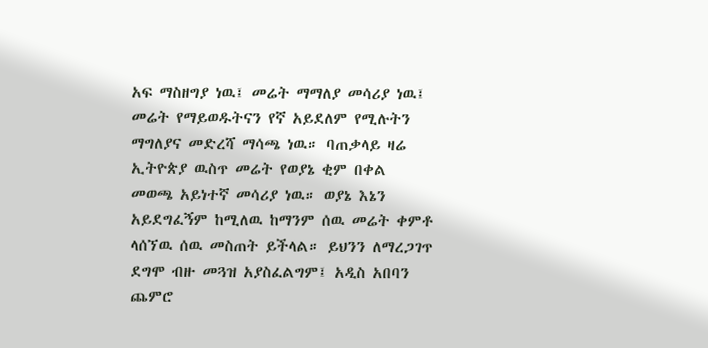አፍ ማስዘግያ ነዉ፤ መሬት ማማለያ መሳሪያ ነዉ፤ መሬት የማይወዱትናን የኛ አይደለም የሚሉትን ማግለያና መድረሻ ማሳጫ ነዉ። ባጠቃላይ ዛሬ ኢትዮጵያ ዉስጥ መሬት የወያኔ ቂም በቀል መወጫ አይነተኛ መሳሪያ ነዉ። ወያኔ እኔን አይደግፈኝም ከሚለዉ ከማንም ሰዉ መሬት ቀምቶ ላሰኘዉ ሰዉ መስጠት ይችላል። ይህንን ለማረጋገጥ ደግሞ ብዙ መጓዝ አያስፈልግም፤ አዲስ አበባን ጨምሮ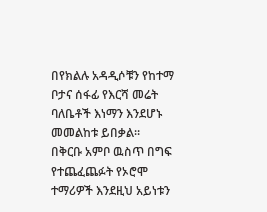በየክልሉ አዳዲሶቹን የከተማ ቦታና ሰፋፊ የእርሻ መሬት ባለቤቶች እነማን እንደሆኑ መመልከቱ ይበቃል።
በቅርቡ አምቦ ዉስጥ በግፍ የተጨፈጨፉት የኦሮሞ ተማሪዎች እንደዚህ አይነቱን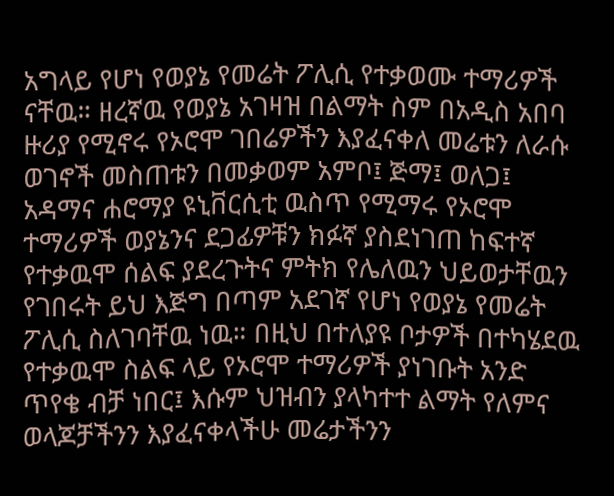አግላይ የሆነ የወያኔ የመሬት ፖሊሲ የተቃወሙ ተማሪዎች ናቸዉ። ዘረኛዉ የወያኔ አገዛዝ በልማት ስም በአዲስ አበባ ዙሪያ የሚኖሩ የኦሮሞ ገበሬዎችን እያፈናቀለ መሬቱን ለራሱ ወገኖች መስጠቱን በመቃወም አምቦ፤ ጅማ፤ ወለጋ፤ አዳማና ሐሮማያ ዩኒቨርሲቲ ዉስጥ የሚማሩ የኦሮሞ ተማሪዎች ወያኔንና ደጋፊዎቹን ክፉኛ ያስደነገጠ ከፍተኛ የተቃዉሞ ሰልፍ ያደረጉትና ምትክ የሌለዉን ህይወታቸዉን የገበሩት ይህ እጅግ በጣም አደገኛ የሆነ የወያኔ የመሬት ፖሊሲ ስለገባቸዉ ነዉ። በዚህ በተለያዩ ቦታዎች በተካሄደዉ የተቃዉሞ ስልፍ ላይ የኦሮሞ ተማሪዎች ያነገቡት አንድ ጥየቄ ብቻ ነበር፤ እሱም ህዝብን ያላካተተ ልማት የለምና ወላጆቻችንን እያፈናቀላችሁ መሬታችንን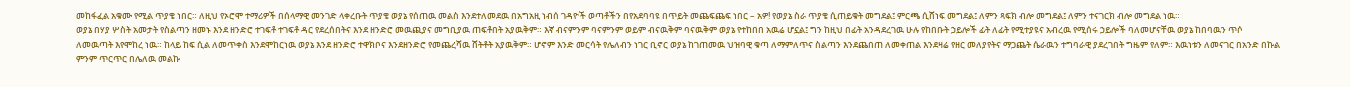መከፋፈል አቁሙ የሚል ጥያቄ ነበር። ለዚህ የኦሮሞ ተማሪዎች በሰላማዊ መንገድ ላቀረቡት ጥያቄ ወያኔ የሰጠዉ መልስ እንደተለመደዉ በአግአዚ ነብሰ ገዳዮች ወጣቶችን በየአደባባዩ በጥይት መጨፍጨፍ ነበር – አዎ! የወያኔ ስራ ጥያቄ ሲጠይቁት መግደል፤ ምርጫ ሲሸነፍ መግደል፤ ለምን ጻፍክ ብሎ መግደል፤ ለምን ተናገርክ ብሎ መግደል ነዉ።
ወያኔ በሃያ ሦስት አመታት የስልጣን ዘመኑ እንደ ዘንድሮ ተገፍቶ ተገፍቶ ዳር የደረሰበትና እንደ ዘንድሮ መዉጪያና መግቢያዉ ጠፍቶበት አያዉቅም። እኛ ብናምንም ባናምንም ወይም ብናዉቅም ባናዉቅም ወያኔ የተከበበ አዉሬ ሆኗል፤ ግን ከዚህ በፊት አንዳደረገዉ ሁሉ የከበቡት ኃይሎች ፊት ለፊት የሚተያዩና አብረዉ የሚሰሩ ኃይሎች ባለመሆናቸዉ ወያኔ ከበባዉን ጥሶ ለመዉጣት እየሞከረ ነዉ። ከላይ ከፍ ሲል ለመጥቀስ እንደሞከርነዉ ወያኔ እንደ ዘንድሮ ተዋክቦና እንደዘንድሮ የመጨረሻዉ ሸትቶት አያዉቅም። ሆኖም እንድ መርሳት የሌለብን ነገር ቢኖር ወያኔ ከገጠመዉ ህዝባዊ ቁጣ ለማምለጥና ስልጣን እንደጨበጠ ለመቀጠል እንደዛሬ የዘር መለያየትና ማጋጨት ሴራዉን ተግባራዊ ያደረገበት ግዜም የለም። እዉነቱን ለመናገር በአንድ በኩል ምንም ጥርጥር በሌለዉ መልኩ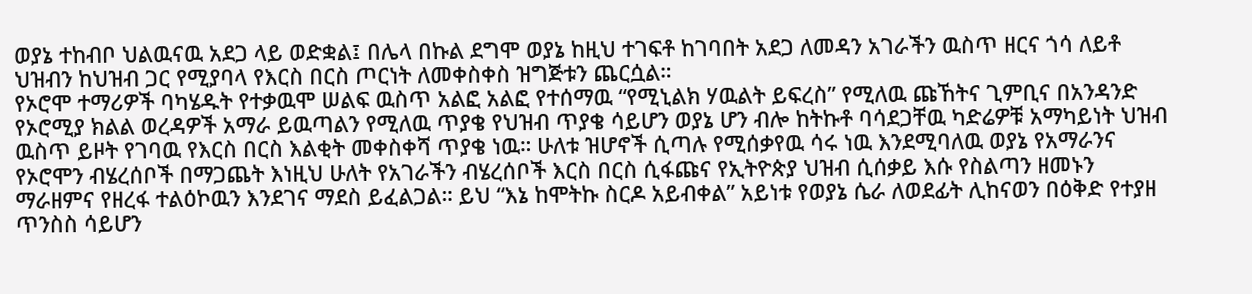ወያኔ ተከብቦ ህልዉናዉ አደጋ ላይ ወድቋል፤ በሌላ በኩል ደግሞ ወያኔ ከዚህ ተገፍቶ ከገባበት አደጋ ለመዳን አገራችን ዉስጥ ዘርና ጎሳ ለይቶ ህዝብን ከህዝብ ጋር የሚያባላ የእርስ በርስ ጦርነት ለመቀስቀስ ዝግጅቱን ጨርሷል።
የኦሮሞ ተማሪዎች ባካሄዱት የተቃዉሞ ሠልፍ ዉስጥ አልፎ አልፎ የተሰማዉ “የሚኒልክ ሃዉልት ይፍረስ” የሚለዉ ጩኸትና ጊምቢና በአንዳንድ የኦሮሚያ ክልል ወረዳዎች አማራ ይዉጣልን የሚለዉ ጥያቄ የህዝብ ጥያቄ ሳይሆን ወያኔ ሆን ብሎ ከትኩቶ ባሳደጋቸዉ ካድሬዎቹ አማካይነት ህዝብ ዉስጥ ይዞት የገባዉ የእርስ በርስ እልቂት መቀስቀሻ ጥያቄ ነዉ። ሁለቱ ዝሆኖች ሲጣሉ የሚሰቃየዉ ሳሩ ነዉ እንደሚባለዉ ወያኔ የአማራንና የኦሮሞን ብሄረሰቦች በማጋጨት እነዚህ ሁለት የአገራችን ብሄረሰቦች እርስ በርስ ሲፋጩና የኢትዮጵያ ህዝብ ሲሰቃይ እሱ የስልጣን ዘመኑን ማራዘምና የዘረፋ ተልዕኮዉን እንደገና ማደስ ይፈልጋል። ይህ “እኔ ከሞትኩ ስርዶ አይብቀል” አይነቱ የወያኔ ሴራ ለወደፊት ሊከናወን በዕቅድ የተያዘ ጥንስስ ሳይሆን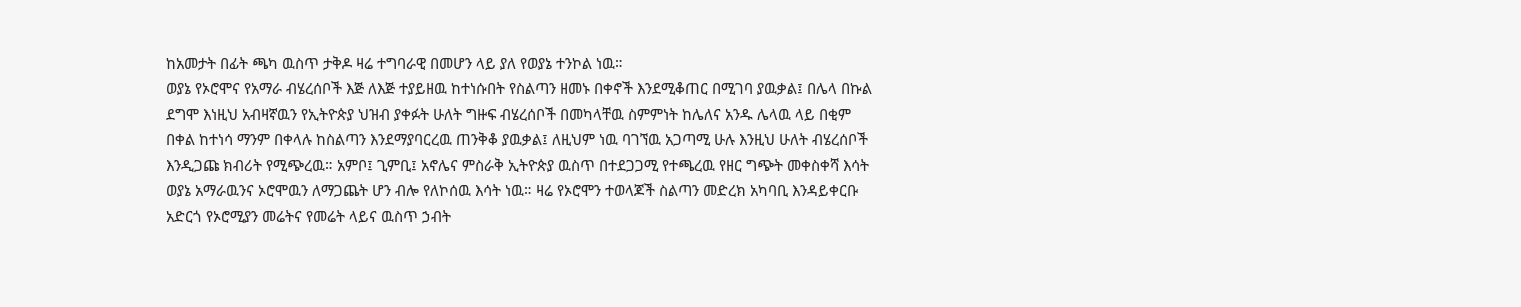ከአመታት በፊት ጫካ ዉስጥ ታቅዶ ዛሬ ተግባራዊ በመሆን ላይ ያለ የወያኔ ተንኮል ነዉ።
ወያኔ የኦሮሞና የአማራ ብሄረሰቦች እጅ ለእጅ ተያይዘዉ ከተነሱበት የስልጣን ዘመኑ በቀኖች እንደሚቆጠር በሚገባ ያዉቃል፤ በሌላ በኩል ደግሞ እነዚህ አብዛኛዉን የኢትዮጵያ ህዝብ ያቀፉት ሁለት ግዙፍ ብሄረሰቦች በመካላቸዉ ስምምነት ከሌለና አንዱ ሌላዉ ላይ በቂም በቀል ከተነሳ ማንም በቀላሉ ከስልጣን እንደማያባርረዉ ጠንቅቆ ያዉቃል፤ ለዚህም ነዉ ባገኘዉ አጋጣሚ ሁሉ እንዚህ ሁለት ብሄረሰቦች እንዲጋጩ ክብሪት የሚጭረዉ። አምቦ፤ ጊምቢ፤ አኖሌና ምስራቅ ኢትዮጵያ ዉስጥ በተደጋጋሚ የተጫረዉ የዘር ግጭት መቀስቀሻ እሳት ወያኔ አማራዉንና ኦሮሞዉን ለማጋጨት ሆን ብሎ የለኮሰዉ እሳት ነዉ። ዛሬ የኦሮሞን ተወላጆች ስልጣን መድረክ አካባቢ እንዳይቀርቡ አድርጎ የኦሮሚያን መሬትና የመሬት ላይና ዉስጥ ኃብት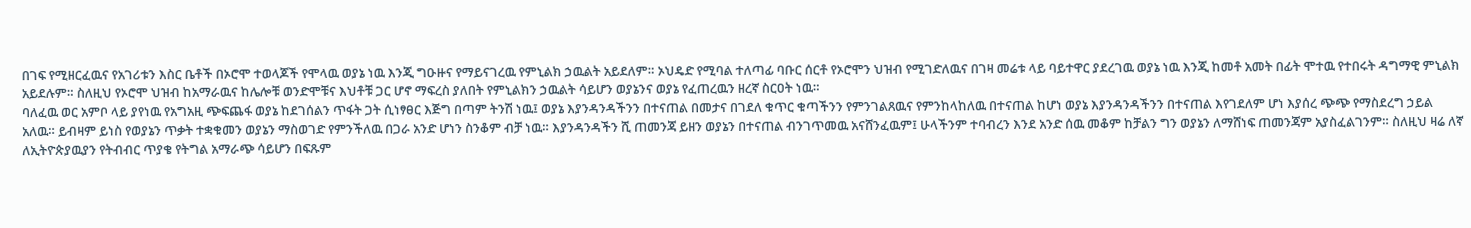በገፍ የሚዘርፈዉና የአገሪቱን እስር ቤቶች በኦሮሞ ተወላጆች የሞላዉ ወያኔ ነዉ እንጂ ግዑዙና የማይናገረዉ የምኒልክ ኃዉልት አይደለም። ኦህዴድ የሚባል ተለጣፊ ባቡር ሰርቶ የኦሮሞን ህዝብ የሚገድለዉና በገዛ መሬቱ ላይ ባይተዋር ያደረገዉ ወያኔ ነዉ እንጂ ከመቶ አመት በፊት ሞተዉ የተበሩት ዳግማዊ ምኒልክ አይደሉም። ስለዚህ የኦሮሞ ህዝብ ከአማራዉና ከሌሎቹ ወንድሞቹና እህቶቹ ጋር ሆኖ ማፍረስ ያለበት የምኒልክን ኃዉልት ሳይሆን ወያኔንና ወያኔ የፈጠረዉን ዘረኛ ስርዐት ነዉ።
ባለፈዉ ወር አምቦ ላይ ያየነዉ የአግአዚ ጭፍጨፋ ወያኔ ከደገሰልን ጥፋት ጋት ሲነፃፀር እጅግ በጣም ትንሽ ነዉ፤ ወያኔ እያንዳንዳችንን በተናጠል በመታና በገደለ ቁጥር ቁጣችንን የምንገልጸዉና የምንከላከለዉ በተናጠል ከሆነ ወያኔ እያንዳንዳችንን በተናጠል እየገደለም ሆነ እያሰረ ጭጭ የማስደረግ ኃይል አለዉ። ይብዛም ይነስ የወያኔን ጥቃት ተቋቁመን ወያኔን ማስወገድ የምንችለዉ በጋራ አንድ ሆነን ስንቆም ብቻ ነዉ። እያንዳንዳችን ሺ ጠመንጃ ይዘን ወያኔን በተናጠል ብንገጥመዉ አናሸንፈዉም፤ ሁላችንም ተባብረን እንደ አንድ ሰዉ መቆም ከቻልን ግን ወያኔን ለማሸነፍ ጠመንጃም አያስፈልገንም። ስለዚህ ዛሬ ለኛ ለኢትዮጵያዉያን የትብብር ጥያቄ የትግል አማራጭ ሳይሆን በፍጹም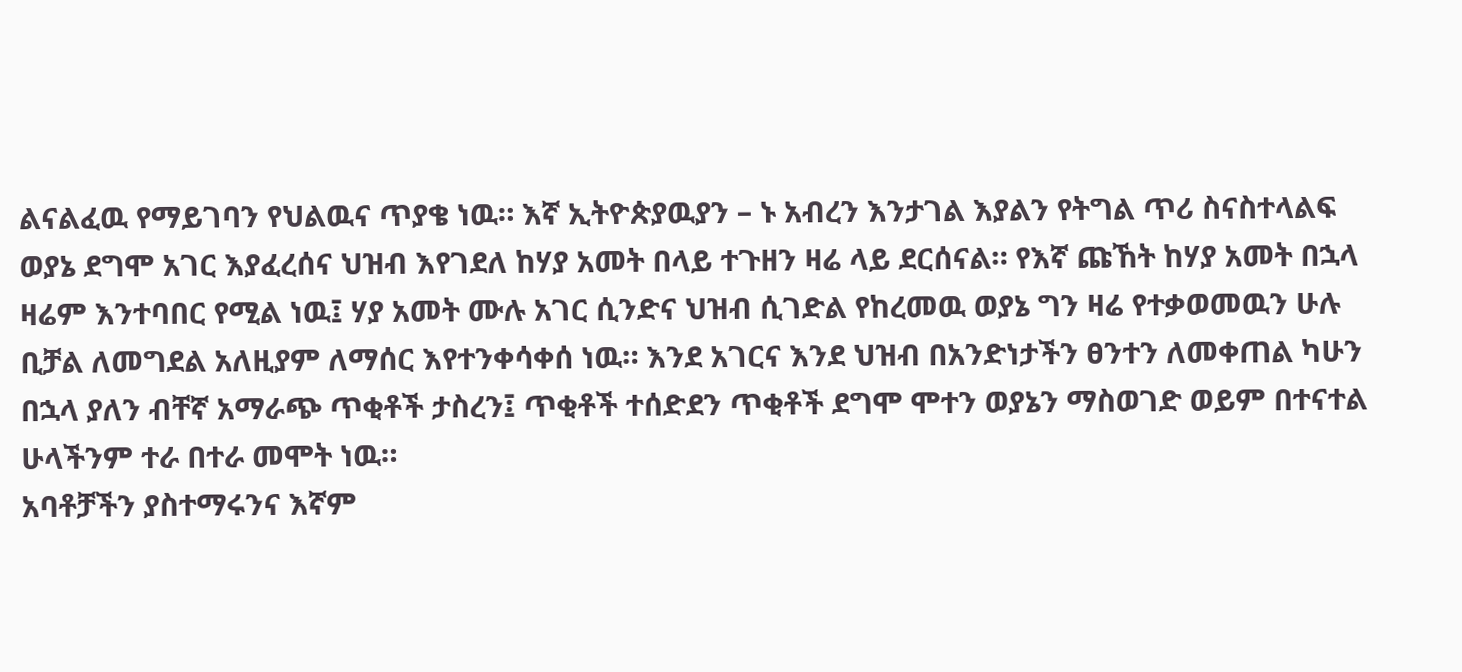ልናልፈዉ የማይገባን የህልዉና ጥያቄ ነዉ። እኛ ኢትዮጵያዉያን – ኑ አብረን እንታገል እያልን የትግል ጥሪ ስናስተላልፍ ወያኔ ደግሞ አገር እያፈረሰና ህዝብ እየገደለ ከሃያ አመት በላይ ተጉዘን ዛሬ ላይ ደርሰናል። የእኛ ጩኸት ከሃያ አመት በኋላ ዛሬም እንተባበር የሚል ነዉ፤ ሃያ አመት ሙሉ አገር ሲንድና ህዝብ ሲገድል የከረመዉ ወያኔ ግን ዛሬ የተቃወመዉን ሁሉ ቢቻል ለመግደል አለዚያም ለማሰር እየተንቀሳቀሰ ነዉ። እንደ አገርና እንደ ህዝብ በአንድነታችን ፀንተን ለመቀጠል ካሁን በኋላ ያለን ብቸኛ አማራጭ ጥቂቶች ታስረን፤ ጥቂቶች ተሰድደን ጥቂቶች ደግሞ ሞተን ወያኔን ማስወገድ ወይም በተናተል ሁላችንም ተራ በተራ መሞት ነዉ።
አባቶቻችን ያስተማሩንና እኛም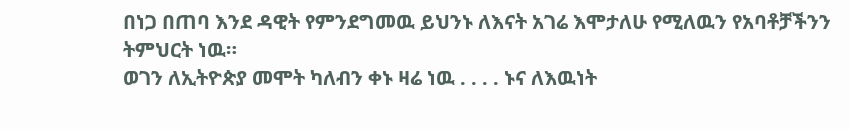በነጋ በጠባ እንደ ዳዊት የምንደግመዉ ይህንኑ ለእናት አገሬ እሞታለሁ የሚለዉን የአባቶቻችንን ትምህርት ነዉ።
ወገን ለኢትዮጵያ መሞት ካለብን ቀኑ ዛሬ ነዉ . . . . ኑና ለእዉነት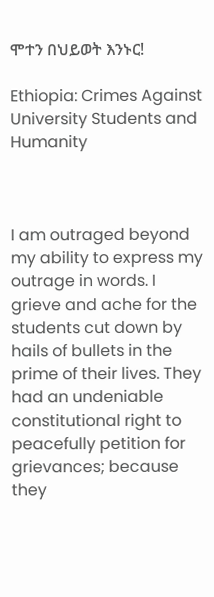ሞተን በህይወት እንኑር!

Ethiopia: Crimes Against University Students and Humanity



I am outraged beyond my ability to express my outrage in words. I grieve and ache for the students cut down by hails of bullets in the prime of their lives. They had an undeniable constitutional right to peacefully petition for grievances; because they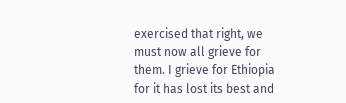exercised that right, we must now all grieve for them. I grieve for Ethiopia for it has lost its best and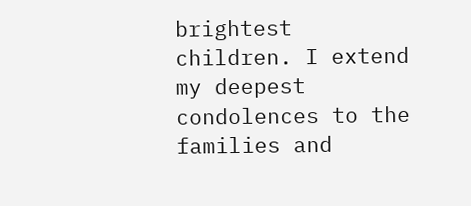brightest children. I extend my deepest condolences to the families and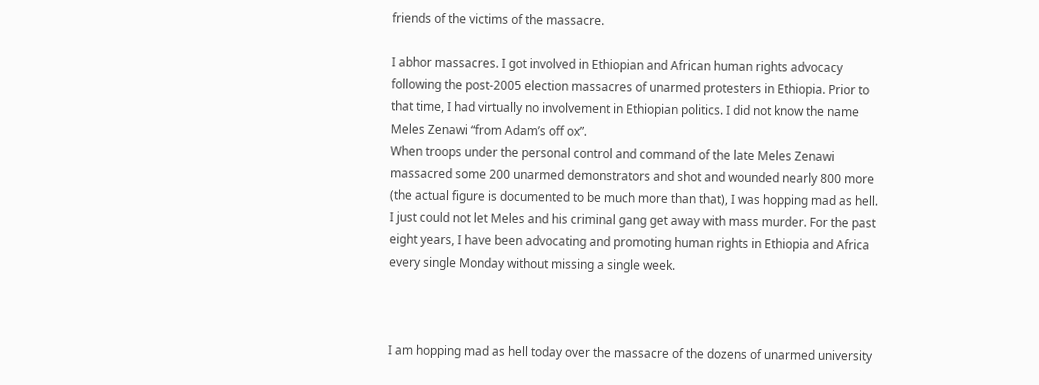friends of the victims of the massacre.

I abhor massacres. I got involved in Ethiopian and African human rights advocacy following the post-2005 election massacres of unarmed protesters in Ethiopia. Prior to that time, I had virtually no involvement in Ethiopian politics. I did not know the name Meles Zenawi “from Adam’s off ox”.
When troops under the personal control and command of the late Meles Zenawi massacred some 200 unarmed demonstrators and shot and wounded nearly 800 more (the actual figure is documented to be much more than that), I was hopping mad as hell. I just could not let Meles and his criminal gang get away with mass murder. For the past eight years, I have been advocating and promoting human rights in Ethiopia and Africa every single Monday without missing a single week.



I am hopping mad as hell today over the massacre of the dozens of unarmed university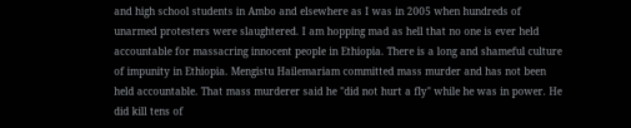and high school students in Ambo and elsewhere as I was in 2005 when hundreds of unarmed protesters were slaughtered. I am hopping mad as hell that no one is ever held accountable for massacring innocent people in Ethiopia. There is a long and shameful culture of impunity in Ethiopia. Mengistu Hailemariam committed mass murder and has not been held accountable. That mass murderer said he "did not hurt a fly" while he was in power. He did kill tens of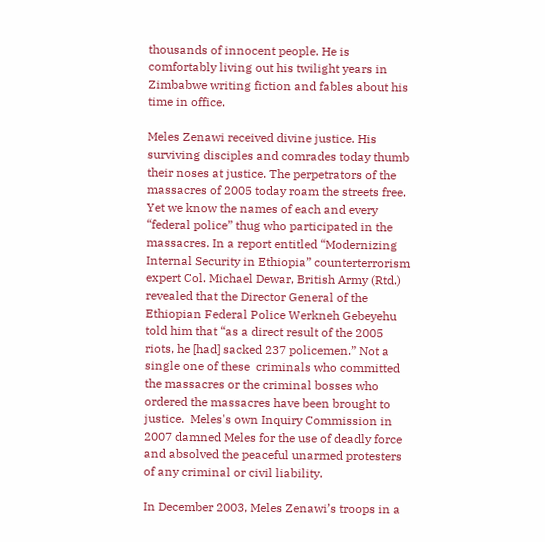thousands of innocent people. He is comfortably living out his twilight years in Zimbabwe writing fiction and fables about his time in office.

Meles Zenawi received divine justice. His surviving disciples and comrades today thumb their noses at justice. The perpetrators of the massacres of 2005 today roam the streets free. Yet we know the names of each and every “federal police” thug who participated in the massacres. In a report entitled “Modernizing Internal Security in Ethiopia” counterterrorism expert Col. Michael Dewar, British Army (Rtd.) revealed that the Director General of the Ethiopian Federal Police Werkneh Gebeyehu told him that “as a direct result of the 2005 riots, he [had] sacked 237 policemen.” Not a single one of these  criminals who committed the massacres or the criminal bosses who ordered the massacres have been brought to justice.  Meles's own Inquiry Commission in 2007 damned Meles for the use of deadly force and absolved the peaceful unarmed protesters of any criminal or civil liability.

In December 2003, Meles Zenawi’s troops in a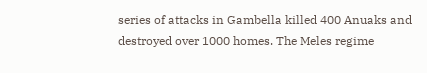series of attacks in Gambella killed 400 Anuaks and destroyed over 1000 homes. The Meles regime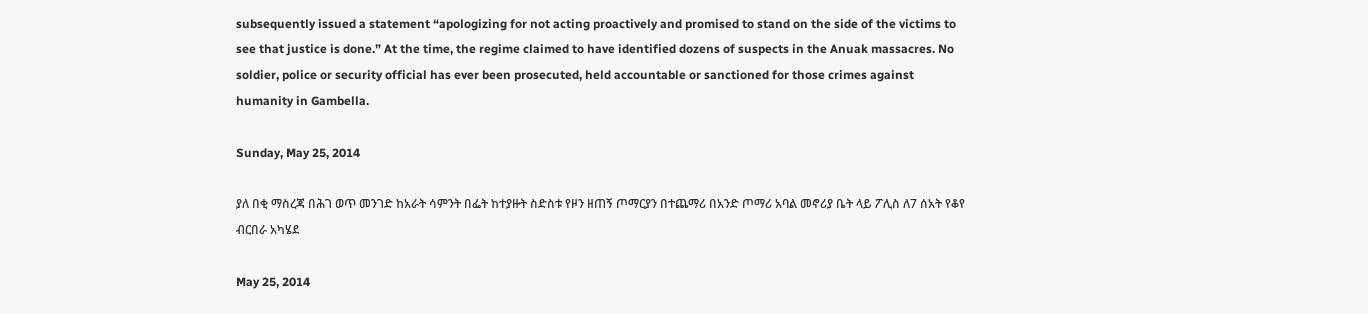subsequently issued a statement “apologizing for not acting proactively and promised to stand on the side of the victims to see that justice is done.” At the time, the regime claimed to have identified dozens of suspects in the Anuak massacres. No soldier, police or security official has ever been prosecuted, held accountable or sanctioned for those crimes against humanity in Gambella.

Sunday, May 25, 2014

ያለ በቂ ማስረጃ በሕገ ወጥ መንገድ ከአራት ሳምንት በፌት ከተያዙት ስድስቱ የዞን ዘጠኝ ጦማርያን በተጨማሪ በአንድ ጦማሪ አባል መኖሪያ ቤት ላይ ፖሊስ ለ7 ሰአት የቆየ ብርበራ አካሄደ

May 25, 2014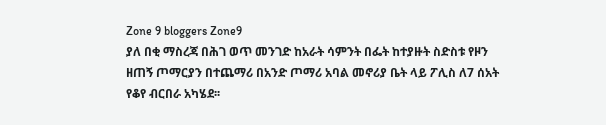Zone 9 bloggers Zone9
ያለ በቂ ማስረጃ በሕገ ወጥ መንገድ ከአራት ሳምንት በፌት ከተያዙት ስድስቱ የዞን ዘጠኝ ጦማርያን በተጨማሪ በአንድ ጦማሪ አባል መኖሪያ ቤት ላይ ፖሊስ ለ7 ሰአት የቆየ ብርበራ አካሄደ፡፡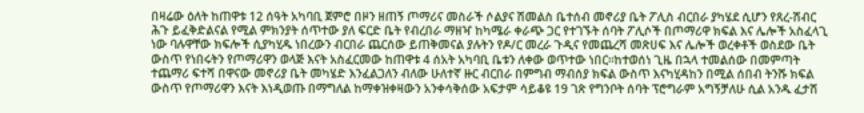በዛሬው ዕለት ከጠዋቱ 12 ሰዓት አካባቢ ጀምሮ በዞን ዘጠኝ ጦማሪና መስራች ሶልያና ሽመልስ ቤተሰብ መኖሪያ ቤት ፖሊስ ብርበራ ያካሄደ ሲሆን የጸረ-ሽብር ሕጉ ይፈቅድልናል የሚል ምክንያት ሰጥተው ያለ ፍርድ ቤት የብረበራ ማዘዣ ከካሜራ ቀራጭ ጋር የተገኙት ሰባት ፖሊሶች በጦማሪዋ ክፍል እና ሌሎች አስፈላጊ ነው ባሉዋቸው ክፍሎች ሲያካሂዱ ነበረውን ብርበራ ጨርሰው ይጠቅመናል ያሉትን የዶ/ር መረራ ጉዲና የመጨረሻ መጽሀፍ እና ሌሎች ወረቀቶች ወስደው ቤት ውስጥ የነበሩትን የጦማሪዋን ወላጅ እናት አስፈርመው ከጠዋቱ 4 ሰአት አካባቢ ቤቱን ለቀው ወጥተው ነበር፡፡ከተወሰነ ጊዜ በኋላ ተመልሰው በመምጣት ተጨማሪ ፍተሻ በዋናው መኖሪያ ቤት መካሄድ እንፈልጋለን ብለው ሁለተኛ ዙር ብርበራ በምግብ ማብሰያ ክፍል ውስጥ እናካሂዳከን በሚል ሰበብ ትንሹ ክፍል ውስጥ የጦማሪዋን እናት እነዲወጡ በማግለል ከማቀዝቀዛውን አንቀሳቅሰው አፍታም ሳይቆዩ 19 ገጽ የግንቦት ሰባት ፕሮግራም አግኝቻለሁ ሲል አንዱ ፈታሽ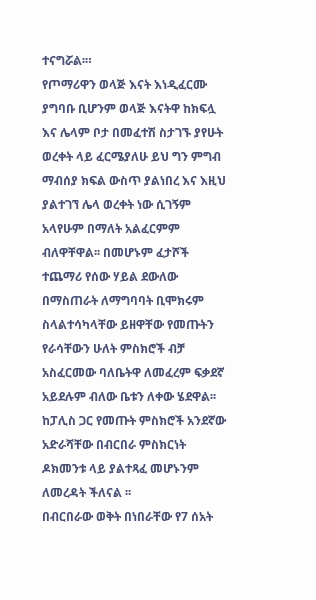ተናግሯል፡።
የጦማሪዋን ወላጅ እናት እነዲፈርሙ ያግባቡ ቢሆንም ወላጅ እናትዋ ከክፍሏ እና ሌላም ቦታ በመፈተሽ ስታገኙ ያየሁት ወረቀት ላይ ፈርሜያለሁ ይህ ግን ምግብ ማብሰያ ክፍል ውስጥ ያልነበረ እና እዚህ ያልተገኘ ሌላ ወረቀት ነው ሲገኝም አላየሁም በማለት አልፈርምም ብለዋቸዋል፡፡ በመሆኑም ፈታሾች ተጨማሪ የሰው ሃይል ደውለው በማስጠራት ለማግባባት ቢሞክሩም ስላልተሳካላቸው ይዘዋቸው የመጡትን የራሳቸውን ሁለት ምስክሮች ብቻ አስፈርመው ባለቤትዋ ለመፈረም ፍቃደኛ አይደሉም ብለው ቤቱን ለቀው ሄደዋል፡፡ ከፓሊስ ጋር የመጡት ምስክሮች አንደኛው አድራሻቸው በብርበራ ምስክርነት ዶክመንቱ ላይ ያልተጻፈ መሆኑንም ለመረዳት ችለናል ፡፡
በብርበራው ወቅት በነበራቸው የ7 ሰአት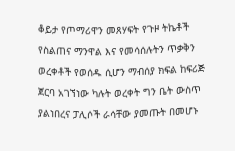ቆይታ የጦማሪዋን መጸሃፍት የጉዞ ትኬቶች የስልጠና ማንዋል እና የመሳሰሉትን ጥቃቅን ወረቀቶች የወሰዱ ሲሆን ማብሰያ ክፍል ከፍሪጅ ጀርባ አገኘነው ካሉት ወረቀት ግን ቤት ውስጥ ያልነበረና ፓሊሶች ራሳቸው ያመጡት በመሆኑ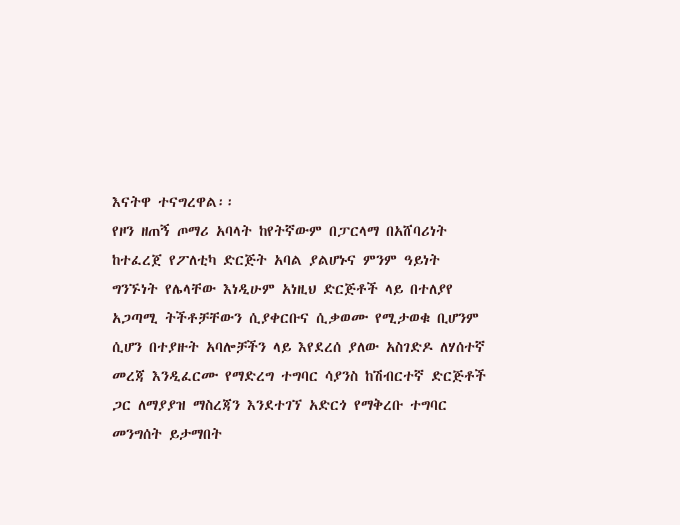እናትዋ ተናግረዋል፡፡
የዞን ዘጠኝ ጦማሪ አባላት ከየትኛውም በፓርላማ በአሸባሪነት ከተፈረጀ የፖለቲካ ድርጅት አባል ያልሆኑና ምንም ዓይነት ግንኙነት የሌላቸው እነዲሁም አነዚህ ድርጅቶች ላይ በተለያየ አጋጣሚ ትችቶቻቸውን ሲያቀርቡና ሲቃወሙ የሚታወቁ ቢሆንም ሲሆን በተያዙት አባሎቻችን ላይ እየደረሰ ያለው አስገድዶ ለሃሰተኛ መረጃ እንዲፈርሙ የማድረግ ተግባር ሳያንስ ከሽብርተኛ ድርጅቶች ጋር ለማያያዝ ማስረጃን እንደተገኘ አድርጎ የማቅረቡ ተግባር መንግሰት ይታማበት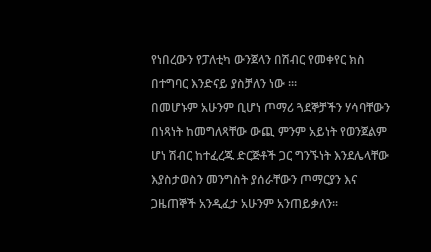የነበረውን የፓለቲካ ውንጀላን በሽብር የመቀየር ክስ በተግባር እንድናይ ያስቻለን ነው ፡።
በመሆኑም አሁንም ቢሆነ ጦማሪ ጓደኞቻችን ሃሳባቸውን በነጻነት ከመግለጻቸው ውጪ ምንም አይነት የወንጀልም ሆነ ሽብር ከተፈረጁ ድርጅቶች ጋር ግንኙነት እንደሌላቸው እያስታወስን መንግስት ያሰራቸውን ጦማርያን እና ጋዜጠኞች አንዲፈታ አሁንም አንጠይቃለን፡፡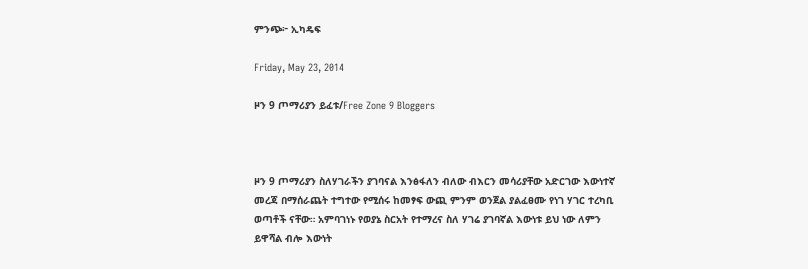ምንጭ፦ ኢካዴፍ

Friday, May 23, 2014

ዞን 9 ጦማሪያን ይፈቱ/Free Zone 9 Bloggers



ዞን 9 ጦማሪያን ስለሃገራችን ያገባናል እንፅፋለን ብለው ብእርን መሳሪያቸው አድርገው እውነተኛ መረጃ በማሰራጨት ተግተው የሚሰሩ ከመፃፍ ውጪ ምንም ወንጀል ያልፈፀሙ የነገ ሃገር ተረካቢ ወጣቶች ናቸው። አምባገነኑ የወያኔ ስርአት የተማረና ስለ ሃገሬ ያገባኛል እውነቱ ይህ ነው ለምን ይዋሻል ብሎ እውነት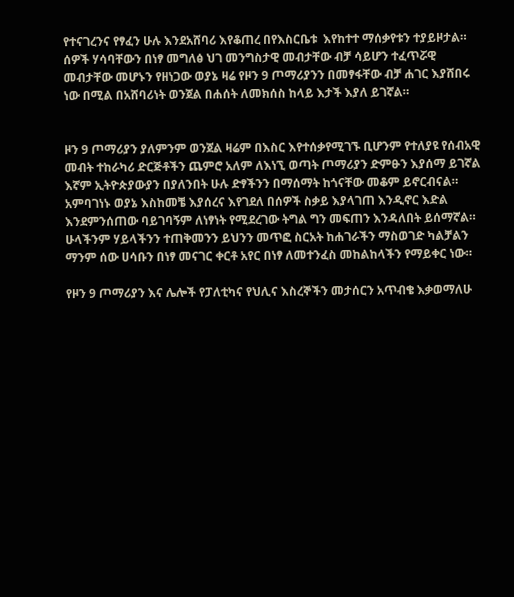የተናገረንና የፃፈን ሁሉ እንደአሸባሪ እየቆጠረ በየእስርቤቱ  እየከተተ ማሰቃየቱን ተያይዞታል። ሰዎች ሃሳባቸውን በነፃ መግለፅ ህገ መንግስታዊ መብታቸው ብቻ ሳይሆን ተፈጥሯዊ መብታቸው መሆኑን የዘነጋው ወያኔ ዛሬ የዞን 9 ጦማሪያንን በመፃፋቸው ብቻ ሐገር እያሸበሩ ነው በሚል በአሸባሪነት ወንጀል በሐሰት ለመክሰስ ከላይ እታች እያለ ይገኛል።


ዞን 9 ጦማሪያን ያለምንም ወንጀል ዛሬም በእስር እየተሰቃየሚገኙ ቢሆንም የተለያዩ የሰብአዊ መብት ተከራካሪ ድርጅቶችን ጨምሮ አለም ለእነኚ ወጣት ጦማሪያን ድምፁን እያሰማ ይገኛል እኛም ኢትዮጵያውያን በያለንበት ሁሉ ድፃችንን በማሰማት ከጎናቸው መቆም ይኖርብናል። አምባገነኑ ወያኔ እስከመቼ እያሰረና እየገደለ በሰዎች ስቃይ እያላገጠ እንዲኖር እድል እንደምንሰጠው ባይገባኝም ለነፃነት የሚደረገው ትግል ግን መፍጠን እንዳለበት ይሰማኛል። ሁላችንም ሃይላችንን ተጠቅመንን ይህንን መጥፎ ስርአት ከሐገራችን ማስወገድ ካልቻልን ማንም ሰው ሀሳቡን በነፃ መናገር ቀርቶ አየር በነፃ ለመተንፈስ መከልከላችን የማይቀር ነው።

የዞን 9 ጦማሪያን እና ሌሎች የፓለቲካና የህሊና እስረኞችን መታሰርን አጥብቄ እቃወማለሁ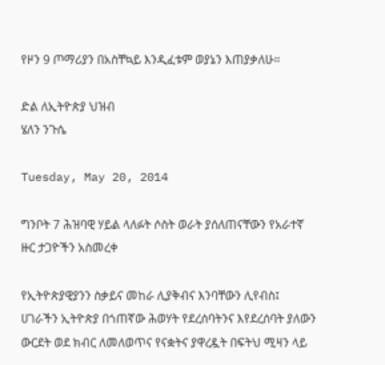የዞን 9 ጦማሪያን በአስቸኳይ እንዲፈቱም ወያኔን እጠያቃለሁ።

ድል ለኢትዮጵያ ህዝብ
ሄለን ንጉሴ

Tuesday, May 20, 2014

ግንቦት 7 ሕዝባዊ ሃይል ላለፉት ሶስት ወራት ያሰለጠናቸውን የአራተኛ ዙር ታጋዮችን አስመረቀ

የኢትዮጵያዊያንን ስቃይና መከራ ሊያቅብና እንባቸውን ሊየብስ፤ ሀገራችን ኢትዮጵያ በጎጠኛው ሕወሃት የደረሰባትንና እየደረሰባት ያለውን ውርደት ወደ ክብር ለመለወጥና የናቋትና ያዋረዷት በፍትህ ሚዛን ላይ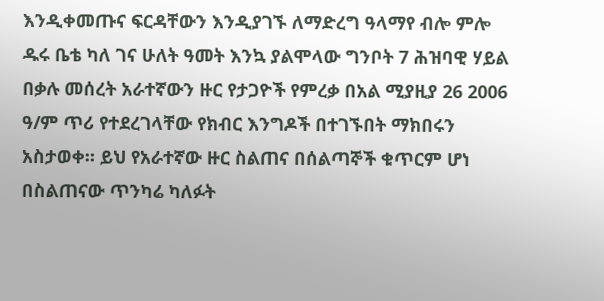እንዲቀመጡና ፍርዳቸውን እንዲያገኙ ለማድረግ ዓላማየ ብሎ ምሎ ዱሩ ቤቴ ካለ ገና ሁለት ዓመት እንኳ ያልሞላው ግንቦት 7 ሕዝባዊ ሃይል በቃሉ መሰረት አራተኛውን ዙር የታጋዮች የምረቃ በአል ሚያዚያ 26 2006 ዓ/ም ጥሪ የተደረገላቸው የክብር እንግዶች በተገኙበት ማክበሩን አስታወቀ። ይህ የአራተኛው ዙር ስልጠና በሰልጣኞች ቁጥርም ሆነ በስልጠናው ጥንካሬ ካለፉት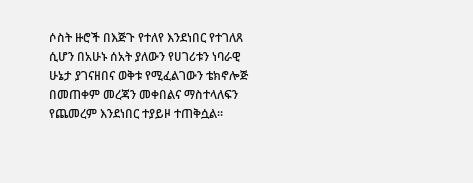ሶስት ዙሮች በእጅጉ የተለየ እንደነበር የተገለጸ ሲሆን በአሁኑ ሰአት ያለውን የሀገሪቱን ነባራዊ ሁኔታ ያገናዘበና ወቅቱ የሚፈልገውን ቴክኖሎጅ በመጠቀም መረጃን መቀበልና ማስተላለፍን የጨመረም እንደነበር ተያይዞ ተጠቅሷል።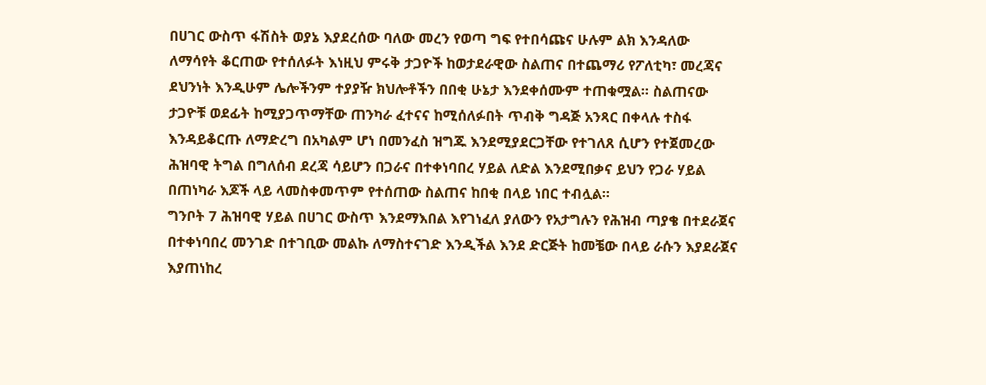በሀገር ውስጥ ፋሽስት ወያኔ እያደረሰው ባለው መረን የወጣ ግፍ የተበሳጩና ሁሉም ልክ እንዳለው ለማሳየት ቆርጠው የተሰለፉት እነዚህ ምሩቅ ታጋዮች ከወታደራዊው ስልጠና በተጨማሪ የፖለቲካ፣ መረጃና ደህንነት እንዲሁም ሌሎችንም ተያያዥ ክህሎቶችን በበቂ ሁኔታ እንደቀሰሙም ተጠቁሟል። ስልጠናው ታጋዮቹ ወደፊት ከሚያጋጥማቸው ጠንካራ ፈተናና ከሚሰለፉበት ጥብቅ ግዳጅ አንጻር በቀላሉ ተስፋ እንዳይቆርጡ ለማድረግ በአካልም ሆነ በመንፈስ ዝግጁ እንደሚያደርጋቸው የተገለጸ ሲሆን የተጀመረው ሕዝባዊ ትግል በግለሰብ ደረጃ ሳይሆን በጋራና በተቀነባበረ ሃይል ለድል እንደሚበቃና ይህን የጋራ ሃይል በጠነካራ እጆች ላይ ላመስቀመጥም የተሰጠው ስልጠና ከበቂ በላይ ነበር ተብሏል።
ግንቦት 7 ሕዝባዊ ሃይል በሀገር ውስጥ እንደማእበል እየገነፈለ ያለውን የአታግሉን የሕዝብ ጣያቄ በተደራጀና በተቀነባበረ መንገድ በተገቢው መልኩ ለማስተናገድ እንዲችል እንደ ድርጅት ከመቼው በላይ ራሱን እያደራጀና እያጠነከረ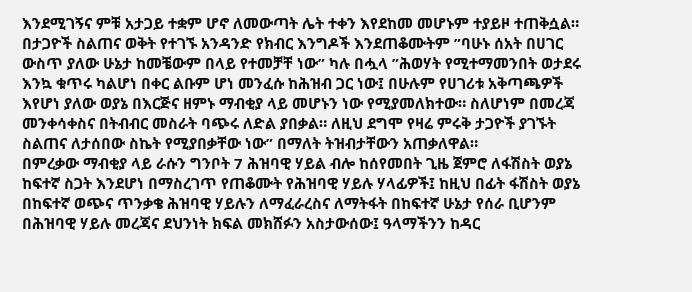እንደሚገኝና ምቹ አታጋይ ተቋም ሆኖ ለመውጣት ሌት ተቀን እየደከመ መሆኑም ተያይዞ ተጠቅሷል። በታጋዮች ስልጠና ወቅት የተገኙ አንዳንድ የክብር እንግዶች እንደጠቆሙትም ”ባሁኑ ሰአት በሀገር ውስጥ ያለው ሁኔታ ከመቼውም በላይ የተመቻቸ ነው” ካሉ በሗላ ”ሕወሃት የሚተማመንበት ወታደሩ እንኳ ቁጥሩ ካልሆነ በቀር ልቡም ሆነ መንፈሱ ከሕዝብ ጋር ነው፤ በሁሉም የሀገሪቱ አቅጣጫዎች እየሆነ ያለው ወያኔ በእርጅና ዘምኑ ማብቂያ ላይ መሆኑን ነው የሚያመለክተው። ስለሆነም በመረጃ መንቀሳቀስና በትብብር መስራት ባጭሩ ለድል ያበቃል። ለዚህ ደግሞ የዛሬ ምሩቅ ታጋዮች ያገኙት ስልጠና ለታሰበው ስኬት የሚያበቃቸው ነው” በማለት ትዝብታቸውን አጠቃለዋል።
በምረቃው ማብቂያ ላይ ራሱን ግንቦት 7 ሕዝባዊ ሃይል ብሎ ከሰየመበት ጊዜ ጀምሮ ለፋሽስት ወያኔ ከፍተኛ ስጋት እንደሆነ በማስረገጥ የጠቆሙት የሕዝባዊ ሃይሉ ሃላፊዎች፤ ከዚህ በፊት ፋሽስት ወያኔ በከፍተኛ ወጭና ጥንቃቄ ሕዝባዊ ሃይሉን ለማፈራረስና ለማትፋት በከፍተኛ ሁኔታ የሰራ ቢሆንም በሕዝባዊ ሃይሉ መረጃና ደህንነት ክፍል መክሸፉን አስታውሰው፤ ዓላማችንን ከዳር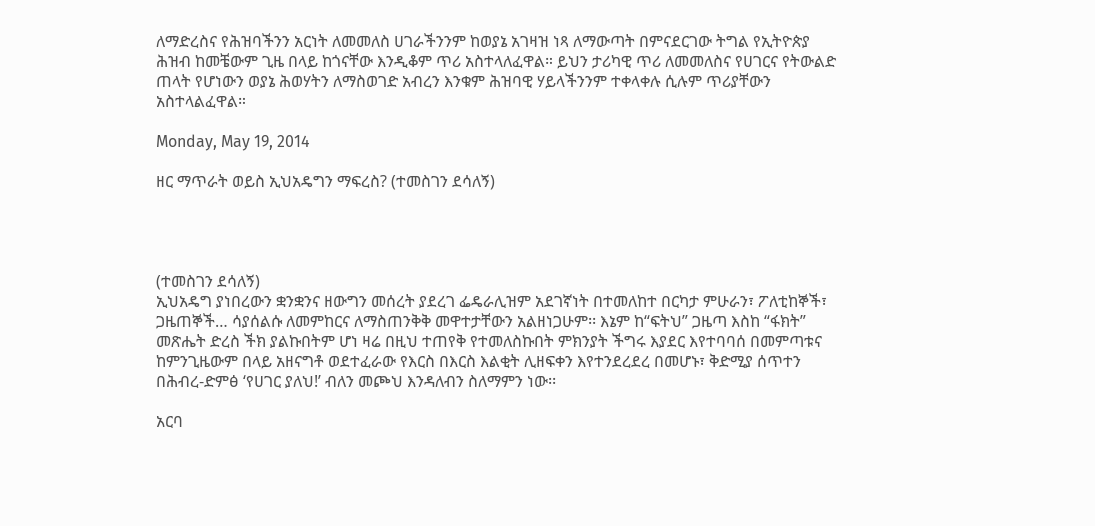ለማድረስና የሕዝባችንን አርነት ለመመለስ ሀገራችንንም ከወያኔ አገዛዝ ነጻ ለማውጣት በምናደርገው ትግል የኢትዮጵያ ሕዝብ ከመቼውም ጊዜ በላይ ከጎናቸው እንዲቆም ጥሪ አስተላለፈዋል። ይህን ታሪካዊ ጥሪ ለመመለስና የሀገርና የትውልድ ጠላት የሆነውን ወያኔ ሕወሃትን ለማስወገድ አብረን እንቁም ሕዝባዊ ሃይላችንንም ተቀላቀሉ ሲሉም ጥሪያቸውን አስተላልፈዋል።

Monday, May 19, 2014

ዘር ማጥራት ወይስ ኢህአዴግን ማፍረስ? (ተመስገን ደሳለኝ)




(ተመስገን ደሳለኝ)
ኢህአዴግ ያነበረውን ቋንቋንና ዘውግን መሰረት ያደረገ ፌዴራሊዝም አደገኛነት በተመለከተ በርካታ ምሁራን፣ ፖለቲከኞች፣ ጋዜጠኞች… ሳያሰልሱ ለመምከርና ለማስጠንቅቅ መዋተታቸውን አልዘነጋሁም፡፡ እኔም ከ“ፍትህ” ጋዜጣ እስከ “ፋክት” መጽሔት ድረስ ችክ ያልኩበትም ሆነ ዛሬ በዚህ ተጠየቅ የተመለስኩበት ምክንያት ችግሩ እያደር እየተባባሰ በመምጣቱና ከምንጊዜውም በላይ አዘናግቶ ወደተፈራው የእርስ በእርስ እልቂት ሊዘፍቀን እየተንደረደረ በመሆኑ፣ ቅድሚያ ሰጥተን በሕብረ-ድምፅ ‘የሀገር ያለህ!’ ብለን መጮህ እንዳለብን ስለማምን ነው፡፡

አርባ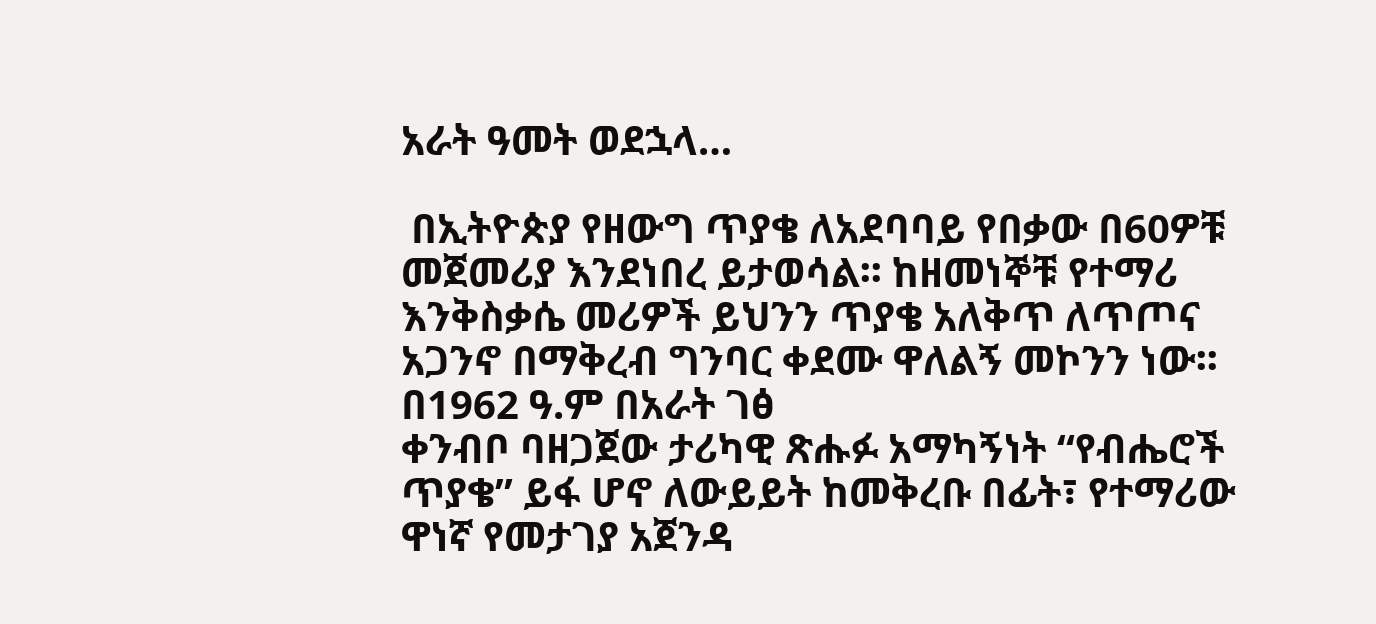አራት ዓመት ወደኋላ…

 በኢትዮጵያ የዘውግ ጥያቄ ለአደባባይ የበቃው በ60ዎቹ መጀመሪያ እንደነበረ ይታወሳል፡፡ ከዘመነኞቹ የተማሪ እንቅስቃሴ መሪዎች ይህንን ጥያቄ አለቅጥ ለጥጦና አጋንኖ በማቅረብ ግንባር ቀደሙ ዋለልኝ መኮንን ነው፡፡ በ1962 ዓ.ም በአራት ገፅ
ቀንብቦ ባዘጋጀው ታሪካዊ ጽሑፉ አማካኝነት “የብሔሮች ጥያቄ” ይፋ ሆኖ ለውይይት ከመቅረቡ በፊት፣ የተማሪው ዋነኛ የመታገያ አጀንዳ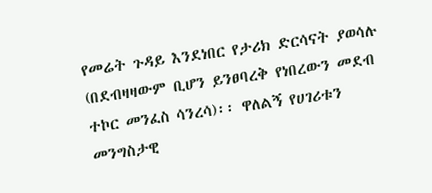የመሬት ጉዳይ እንደነበር የታሪክ ድርሳናት ያወሳሉ (በደብዛዛውም ቢሆን ይንፀባረቅ የነበረውን መደብ ተኮር መንፈስ ሳንረሳ)፡፡ ዋለልኝ የሀገሪቱን መንግስታዊ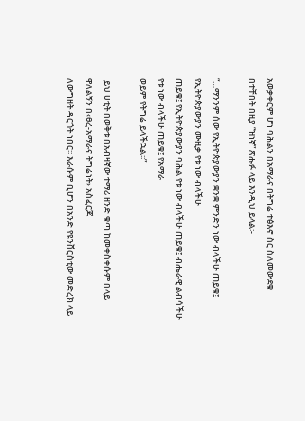አወቃቀርም ሆነ ባሕልን በአማራና በትግሬ ተፅእኖ ስር ስለመውደቁ
በተቸበት በዚያ “ዝነኛ” ጽሑፉ ላይ እንዲህ ይላል፡-

“…ማንንም ሰው የኢትዮጵያውያን ቋንቋ ምንድን ነው ብላችሁ ጠይቁ፤ የኢትዮጵያውያን ሙዚቃ የቱ ነው ብላችሁ
ጠይቁ፤ የኢትዮጵያውያን ባሕል የቱ ነው ብላችሁ ጠይቁ፤ ብሔራዊ ልብሳችሁ የቱ ነው ብላችሁ ጠይቁ፤ የአማራ
ወይም የትግሬ ይላችኋል፡፡”

 ይህ ሀቲት በወቅቱ በአብዛኛው ተማሪ ዘንድ ቁጣ ከመቀስቀሱም በላይ ዋለልኝን በ‹ፀረ-አማራና ትግሬነት› አስፈርጆ
ለውግዘት ዳርጎት ነበር፡፡ እራሱም ቢሆን በአንድ የዩንቨርስቲው መድረክ ላይ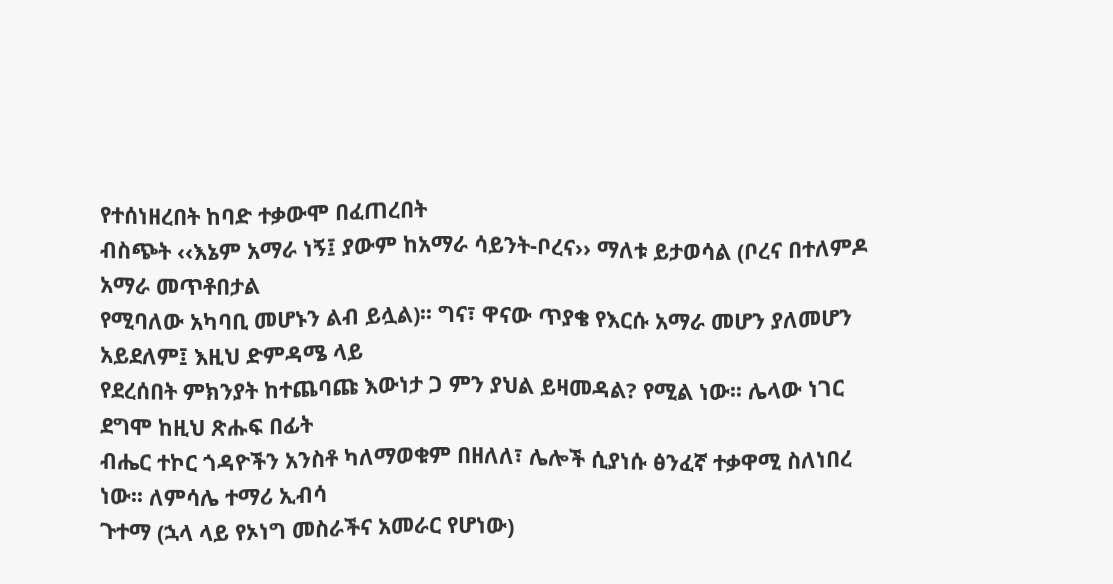የተሰነዘረበት ከባድ ተቃውሞ በፈጠረበት
ብስጭት ‹‹እኔም አማራ ነኝ፤ ያውም ከአማራ ሳይንት-ቦረና›› ማለቱ ይታወሳል (ቦረና በተለምዶ አማራ መጥቶበታል
የሚባለው አካባቢ መሆኑን ልብ ይሏል)፡፡ ግና፣ ዋናው ጥያቄ የእርሱ አማራ መሆን ያለመሆን አይደለም፤ እዚህ ድምዳሜ ላይ
የደረሰበት ምክንያት ከተጨባጩ እውነታ ጋ ምን ያህል ይዛመዳል? የሚል ነው፡፡ ሌላው ነገር ደግሞ ከዚህ ጽሑፍ በፊት
ብሔር ተኮር ጎዳዮችን አንስቶ ካለማወቁም በዘለለ፣ ሌሎች ሲያነሱ ፅንፈኛ ተቃዋሚ ስለነበረ ነው፡፡ ለምሳሌ ተማሪ ኢብሳ
ጉተማ (ኋላ ላይ የኦነግ መስራችና አመራር የሆነው)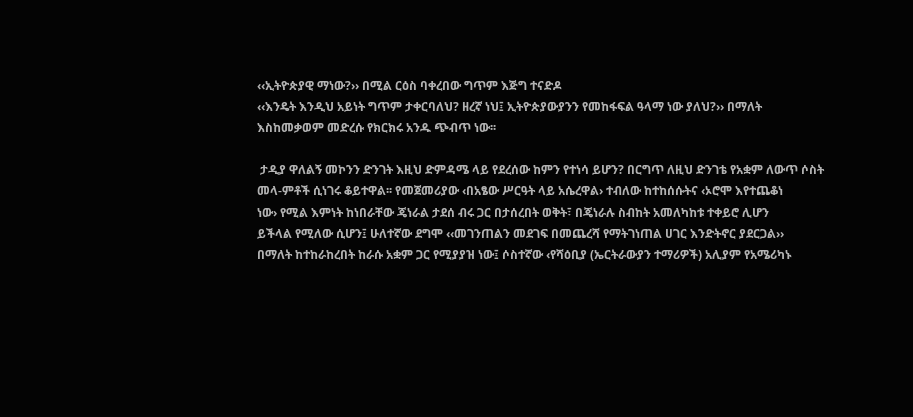‹‹ኢትዮጵያዊ ማነው?›› በሚል ርዕስ ባቀረበው ግጥም እጅግ ተናድዶ
‹‹እንዴት እንዲህ አይነት ግጥም ታቀርባለህ? ዘረኛ ነህ፤ ኢትዮጵያውያንን የመከፋፍል ዓላማ ነው ያለህ?›› በማለት
እስከመቃወም መድረሱ የክርክሩ አንዱ ጭብጥ ነው፡፡

 ታዲያ ዋለልኝ መኮንን ድንገት እዚህ ድምዳሜ ላይ የደረሰው ከምን የተነሳ ይሆን? በርግጥ ለዚህ ድንገቴ የአቋም ለውጥ ሶስት
መላ-ምቶች ሲነገሩ ቆይተዋል፡፡ የመጀመሪያው ‹በአፄው ሥርዓት ላይ አሴረዋል› ተብለው ከተከሰሱትና ‹ኦሮሞ እየተጨቆነ
ነው› የሚል እምነት ከነበራቸው ጄነራል ታደሰ ብሩ ጋር በታሰረበት ወቅት፣ በጄነራሉ ስብከት አመለካከቱ ተቀይሮ ሊሆን
ይችላል የሚለው ሲሆን፤ ሁለተኛው ደግሞ ‹‹መገንጠልን መደገፍ በመጨረሻ የማትገነጠል ሀገር እንድትኖር ያደርጋል››
በማለት ከተከራከረበት ከራሱ አቋም ጋር የሚያያዝ ነው፤ ሶስተኛው ‹የሻዕቢያ (ኤርትራውያን ተማሪዎች) አሊያም የአሜሪካኑ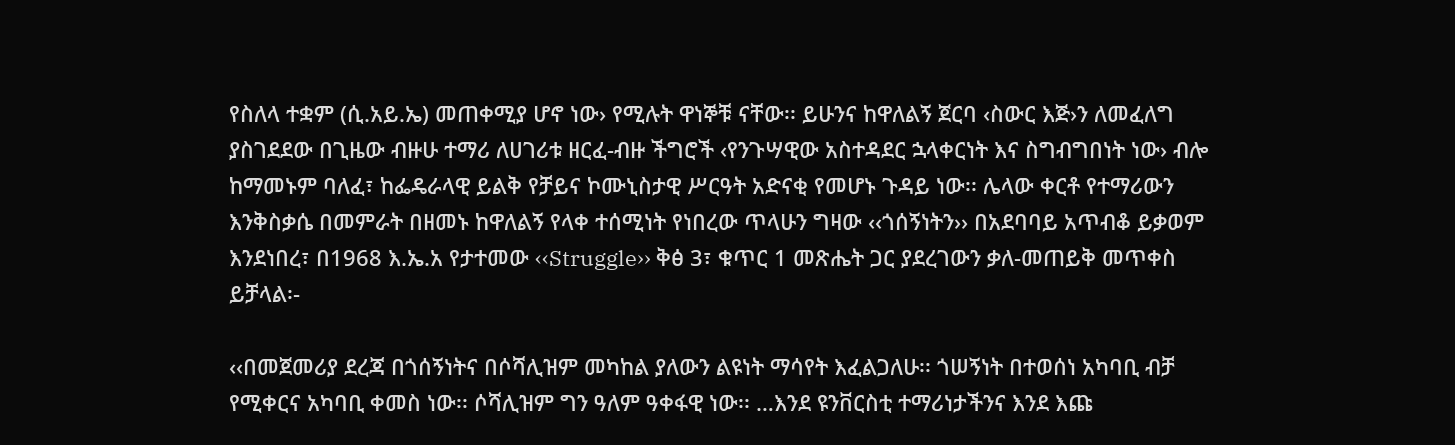የስለላ ተቋም (ሲ.አይ.ኤ) መጠቀሚያ ሆኖ ነው› የሚሉት ዋነኞቹ ናቸው፡፡ ይሁንና ከዋለልኝ ጀርባ ‹ስውር እጅ›ን ለመፈለግ
ያስገደደው በጊዜው ብዙሁ ተማሪ ለሀገሪቱ ዘርፈ-ብዙ ችግሮች ‹የንጉሣዊው አስተዳደር ኋላቀርነት እና ስግብግበነት ነው› ብሎ
ከማመኑም ባለፈ፣ ከፌዴራላዊ ይልቅ የቻይና ኮሙኒስታዊ ሥርዓት አድናቂ የመሆኑ ጉዳይ ነው፡፡ ሌላው ቀርቶ የተማሪውን
እንቅስቃሴ በመምራት በዘመኑ ከዋለልኝ የላቀ ተሰሚነት የነበረው ጥላሁን ግዛው ‹‹ጎሰኝነትን›› በአደባባይ አጥብቆ ይቃወም
እንደነበረ፣ በ1968 እ.ኤ.አ የታተመው ‹‹Struggle›› ቅፅ 3፣ ቁጥር 1 መጽሔት ጋር ያደረገውን ቃለ-መጠይቅ መጥቀስ
ይቻላል፡-

‹‹በመጀመሪያ ደረጃ በጎሰኝነትና በሶሻሊዝም መካከል ያለውን ልዩነት ማሳየት እፈልጋለሁ፡፡ ጎሠኝነት በተወሰነ አካባቢ ብቻ
የሚቀርና አካባቢ ቀመስ ነው፡፡ ሶሻሊዝም ግን ዓለም ዓቀፋዊ ነው፡፡ …እንደ ዩንቨርስቲ ተማሪነታችንና እንደ እጩ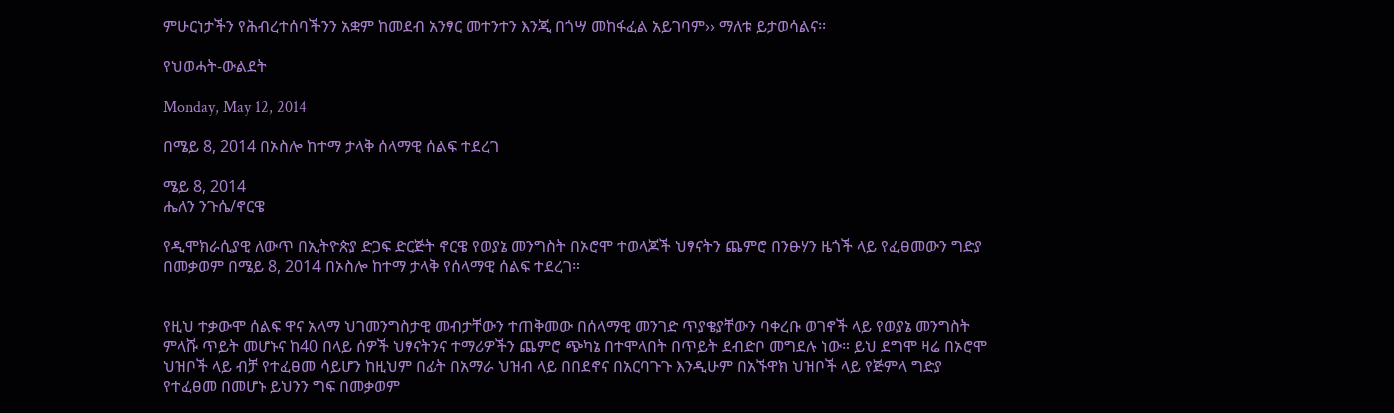ምሁርነታችን የሕብረተሰባችንን አቋም ከመደብ አንፃር መተንተን እንጂ በጎሣ መከፋፈል አይገባም›› ማለቱ ይታወሳልና፡፡

የህወሓት-ውልደት

Monday, May 12, 2014

በሜይ 8, 2014 በኦስሎ ከተማ ታላቅ ሰላማዊ ሰልፍ ተደረገ

ሜይ 8, 2014
ሔለን ንጉሴ/ኖርዌ

የዲሞክራሲያዊ ለውጥ በኢትዮጵያ ድጋፍ ድርጅት ኖርዌ የወያኔ መንግስት በኦሮሞ ተወላጆች ህፃናትን ጨምሮ በንፁሃን ዜጎች ላይ የፈፀመውን ግድያ በመቃወም በሜይ 8, 2014 በኦስሎ ከተማ ታላቅ የሰላማዊ ሰልፍ ተደረገ።


የዚህ ተቃውሞ ሰልፍ ዋና አላማ ህገመንግስታዊ መብታቸውን ተጠቅመው በሰላማዊ መንገድ ጥያቄያቸውን ባቀረቡ ወገኖች ላይ የወያኔ መንግስት ምላሹ ጥይት መሆኑና ከ40 በላይ ሰዎች ህፃናትንና ተማሪዎችን ጨምሮ ጭካኔ በተሞላበት በጥይት ደብድቦ መግደሉ ነው። ይህ ደግሞ ዛሬ በኦሮሞ ህዝቦች ላይ ብቻ የተፈፀመ ሳይሆን ከዚህም በፊት በአማራ ህዝብ ላይ በበደኖና በአርባጉጉ እንዲሁም በአኙዋክ ህዝቦች ላይ የጅምላ ግድያ የተፈፀመ በመሆኑ ይህንን ግፍ በመቃወም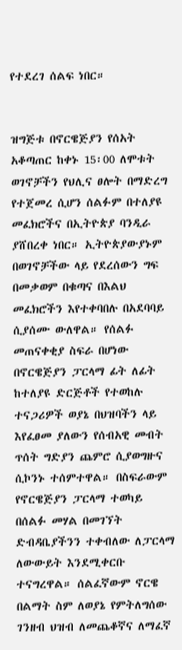የተደረገ ሰልፍ ነበር።


ዝግጅቱ በኖርዌጅያን የሰአት አቆጣጠር ከቀኑ 15፡00 ለሞቱት ወገኖቻችን የህሊና ፀሎት በማድረግ የተጀመረ ሲሆን ሰልፉም በተለያዩ መፈክሮችና በኢትዮጵያ ባንዲራ ያሸበረቀ ነበር። ኢትዮጵያውያኑም በወገኖቻችው ላይ የደረሰውን ግፍ በመቃወም በቁጣና በእልህ መፈክሮችን እየተቀባበሉ በአደባባይ ሲያሰሙ ውለዋል። የሰልፉ መጠናቀቂያ ስፍራ በሆነው በኖርዌጅያን ፓርላማ ፊት ለፊት ከተለያዩ ድርጅቶች የተወከሉ ተናጋሪዎች ወያኔ በህዝባችን ላይ እየፈፀመ ያለውን የሰብአዊ መብት ጥሰት ግድያን ጨምሮ ሲያወግዙና ሲኮንኑ ተሰምተዋል። በስፍራውም የኖርዌጅያን ፓርላማ ተወካይ በሰልፉ መሃል በመገኘት ድብዳቤያችንን ተቀብለው ለፓርላማ ለውውይት እንደሚቀርቡ ተናግረዋል። ሰልፈኛውም ኖርዌ በልማት ስም ለወያኔ የምትለግሰው ገንዘብ ህዝብ ለመጨቆኛና ለማፈኛ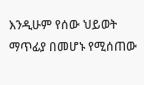እንዲሁም የሰው ህይወት ማጥፊያ በመሆኑ የሚሰጠው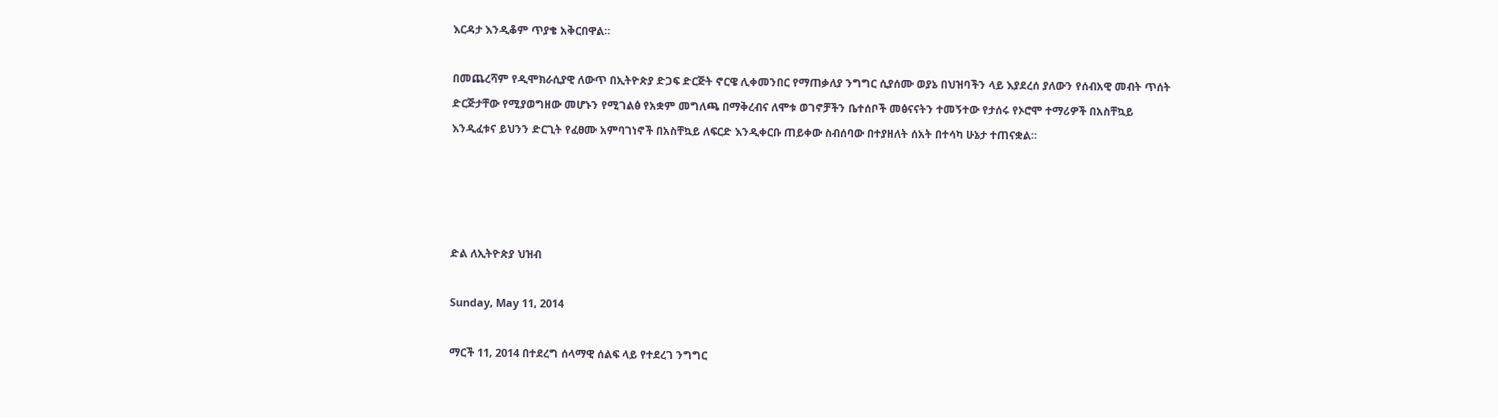እርዳታ እንዲቆም ጥያቄ አቅርበዋል።

በመጨረሻም የዲሞክራሲያዊ ለውጥ በኢትዮጵያ ድጋፍ ድርጅት ኖርዌ ሊቀመንበር የማጠቃለያ ንግግር ሲያሰሙ ወያኔ በህዝባችን ላይ እያደረሰ ያለውን የሰብአዊ መብት ጥሰት ድርጅታቸው የሚያወግዘው መሆኑን የሚገልፅ የአቋም መግለጫ በማቅረብና ለሞቱ ወገኖቻችን ቤተሰቦች መፅናናትን ተመኝተው የታሰሩ የኦሮሞ ተማሪዎች በአስቸኳይ እንዲፈቱና ይህንን ድርጊት የፈፀሙ አምባገነኖች በአስቸኳይ ለፍርድ እንዲቀርቡ ጠይቀው ስብሰባው በተያዘለት ሰአት በተሳካ ሁኔታ ተጠናቋል።




ድል ለኢትዮጵያ ህዝብ

Sunday, May 11, 2014

ማርች 11, 2014 በተደረግ ሰላማዊ ሰልፍ ላይ የተደረገ ንግግር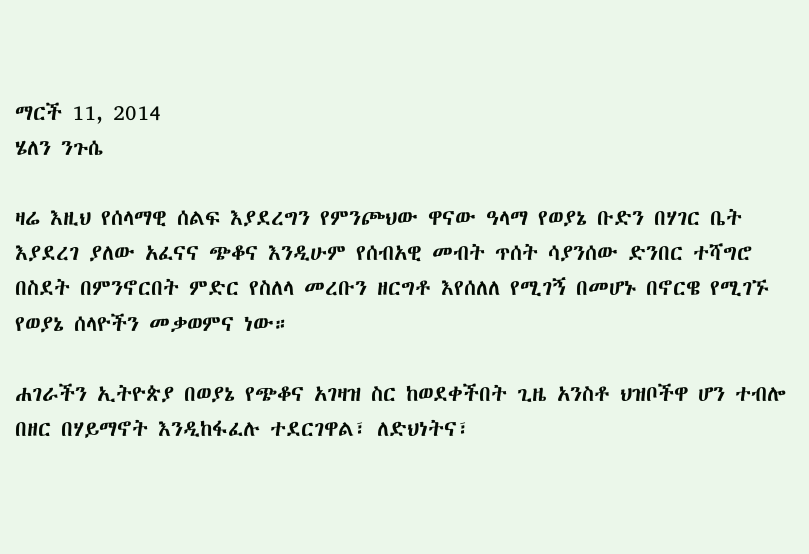ማርች 11, 2014
ሄለን ንጉሴ

ዛሬ እዚህ የሰላማዊ ሰልፍ እያደረግን የምንጮህው ዋናው ዓላማ የወያኔ ቡድን በሃገር ቤት እያደረገ ያለው አፈናና ጭቆና እንዲሁም የሰብአዊ መብት ጥሰት ሳያንሰው ድንበር ተሻግሮ በስደት በምንኖርበት ምድር የስለላ መረቡን ዘርግቶ እየሰለለ የሚገኝ በመሆኑ በኖርዌ የሚገኙ የወያኔ ሰላዮችን መቃወምና ነው።

ሐገራችን ኢትዮጵያ በወያኔ የጭቆና አገዛዝ ስር ከወደቀችበት ጊዜ አንስቶ ህዝቦችዋ ሆን ተብሎ በዘር በሃይማኖት እንዲከፋፈሉ ተደርገዋል፣ ለድህነትና፣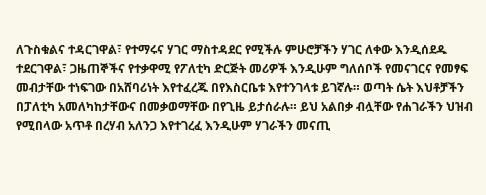ለጉስቁልና ተዳርገዋል፣ የተማሩና ሃገር ማስተዳደር የሚችሉ ምሁሮቻችን ሃገር ለቀው እንዲሰደዱ ተደርገዋል፣ ጋዜጠኞችና የተቃዋሚ የፖለቲካ ድርጅት መሪዎች እንዲሁም ግለሰቦች የመናገርና የመፃፍ መብታቸው ተነፍገው በአሸባሪነት እየተፈረጁ በየእስርቤቱ እየተንገላቱ ይገኛሉ። ወጣት ሴት እህቶቻችን በፓለቲካ አመለካከታቸውና በመቃወማቸው በየጊዜ ይታሰራሉ። ይህ አልበቃ ብሏቸው የሐገራችን ህዝብ የሚበላው አጥቶ በረሃብ አለንጋ እየተገረፈ እንዲሁም ሃገራችን መናጢ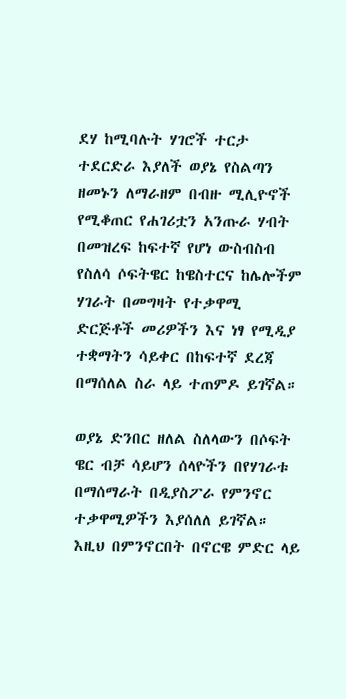ደሃ ከሚባሉት ሃገሮች ተርታ ተደርድራ እያለች ወያኔ የስልጣን ዘመኑን ለማራዘም በብዙ ሚሊዮኖች የሚቆጠር የሐገሪቷን አንጡራ ሃብት በመዝረፍ ከፍተኛ የሆነ ውስብስብ የስለሳ ሶፍትዌር ከዌስተርና ከሌሎችም ሃገራት በመግዛት የተቃዋሚ ድርጅቶች መሪዎችን እና ነፃ የሚዲያ ተቋማትን ሳይቀር በከፍተኛ ደረጃ በማሰለል ስራ ላይ ተጠምዶ ይገኛል።

ወያኔ ድንበር ዘለል ስለላውን በሶፍት ዌር ብቻ ሳይሆን ሰላዮችን በየሃገራቱ በማሰማራት በዲያስፖራ የምንኖር ተቃዋሚዎችን እያሰለለ ይገኛል። እዚህ በምንኖርበት በኖርዌ ምድር ላይ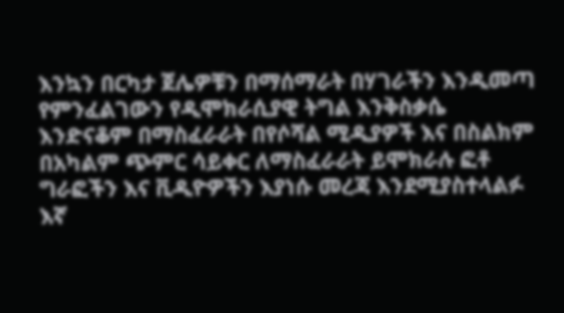እንኳን በርካታ ጀሌዎቹን በማሰማራት በሃገራችን እንዲመጣ የምንፈልገውን የዲሞክራሲያዊ ትግል እንቅስቃሴ እንድናቆም በማስፈራራት በየሶሻል ሚዲያዎች እና በስልክም በአካልም ጭምር ሳይቀር ለማስፈራራት ይሞክራሉ ፎቶ ግራፎችን እና ቪዲዮዎችን እያነሱ መረጃ እንደሚያስተላልፉ እኛ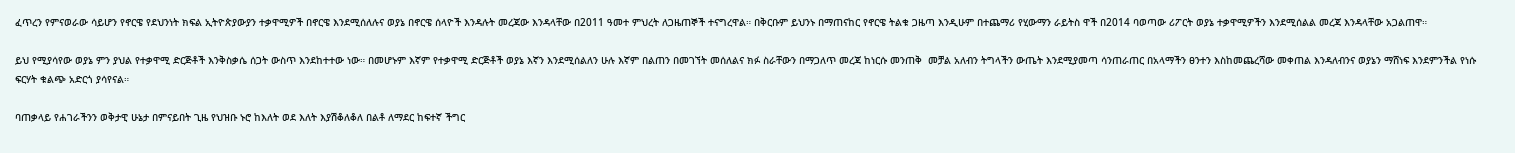ፈጥረን የምናወራው ሳይሆን የኖርዌ የደህንነት ክፍል ኢትዮጵያውያን ተቃዋሚዎች በኖርዌ እንደሚሰለሉና ወያኔ በኖርዌ ሰላዮች እንዳሉት መረጃው እንዳላቸው በ2011 ዓመተ ምህረት ለጋዜጠኞች ተናግረዋል። በቅርቡም ይህንኑ በማጠናከር የኖርዌ ትልቁ ጋዜጣ እንዲሁም በተጨማሪ የሂውማን ራይትስ ዋች በ2014 ባወጣው ሪፖርት ወያኔ ተቃዋሚዎችን እንደሚሰልል መረጃ እንዳላቸው አጋልጠዋ።

ይህ የሚያሳየው ወያኔ ምን ያህል የተቃዋሚ ድርጅቶች እንቅስቃሴ ሰጋት ውስጥ እንደከተተው ነው። በመሆኑም እኛም የተቃዋሚ ድርጅቶች ወያኔ እኛን እንደሚሰልለን ሁሉ እኛም በልጠን በመገኘት መሰለልና ክፉ ስራቸውን በማጋለጥ መረጃ ከነርሱ መንጠቅ  መቻል አለብን ትግላችን ውጤት እንደሚያመጣ ሳንጠራጠር በአላማችን ፀንተን እስከመጨረሻው መቀጠል እንዳለብንና ወያኔን ማሸነፍ እንደምንችል የነሱ ፍርሃት ቁልጭ አድርጎ ያሳየናል።

ባጠቃላይ የሐገራችንን ወቅታዊ ሁኔታ በምናይበት ጊዜ የህዝቡ ኑሮ ከእለት ወደ እለት እያሽቆለቆለ በልቶ ለማደር ከፍተኛ ችግር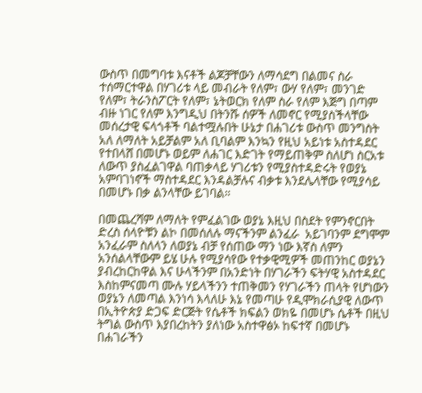ውስጥ በመግባቱ እናቶች ልጆቻቸውን ለማሳደግ በልመና ስራ ተሰማርተዋል በሃገሪቱ ላይ መብራት የለም፣ ውሃ የለም፣ መንገድ የለም፣ ትራንስፖርት የለም፣ ኔትወርክ የለም ስራ የለም እጅግ በጣም ብዙ ነገር የለም እንግዲህ በትንሹ ሰዎች ለመኖር የሚያስችላቸው መሰረታዊ ፍላጎቶች ባልተሟሉበት ሁኔታ በሐገሪቱ ውስጥ መንግስት አለ ለማለት አይቻልም አለ ቢባልም እንኳን የዚህ አይነቱ አስተዳደር የተበላሸ በመሆኑ ወይም ለሐገር እድገት የማይጠቅም ስለሆነ ስርአቱ ለውጥ ያስፈልገዋል ባጠቃላይ ሃገሪቱን የሚያስተዳድሩት የወያኔ አምባገነኖች ማስተዳደር እንዳልቻሉና ብቃቱ እንደሌላቸው የሚያሳይ በመሆኑ በቃ ልንላቸው ይገባል።

በመጨረሻም ለማለት የምፈልገው ወያኔ እዚህ በስደት የምንኖርበት ድረስ ሰላዮቹን ልኮ በመሰለሉ ማናችንም ልንፈራ  አይገባንም ደግሞም አንፈራም ስለላን ለወያኔ ብቻ የሰጠው ማን ነው እኛስ ለምን አንሰልላቸውም ይሄ ሁሉ የሚያሳየው የተቃዊሚዎች መጠንከር ወያኔን ያብረከርከዋል እና ሁላችንም በአንድነት በሃገራችን ፍትሃዊ አስተዳደር እስከምናመጣ ሙሉ ሃይላችንን ተጠቅመን የሃገራችን ጠላት የሆነውን ወያኔን ለመጣል እንነሳ እላለሁ እኔ የመጣሁ የዲሞክራሲያዊ ለውጥ በኢትዮጵያ ድጋፍ ድርጅት የሴቶች ክፍልን ወክዬ በመሆኑ ሴቶች በዚህ ትግል ውስጥ እያበረከትን ያለነው አስተዋፅኦ ከፍተኛ በመሆኑ በሐገራችን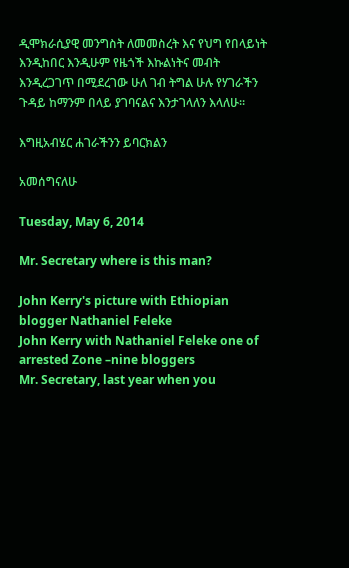ዲሞክራሲያዊ መንግስት ለመመስረት እና የህግ የበላይነት እንዲከበር እንዲሁም የዜጎች እኩልነትና መብት እንዲረጋገጥ በሚደረገው ሁለ ገብ ትግል ሁሉ የሃገራችን ጉዳይ ከማንም በላይ ያገባናልና እንታገላለን እላለሁ።

እግዚአብሄር ሐገራችንን ይባርክልን

አመሰግናለሁ

Tuesday, May 6, 2014

Mr. Secretary where is this man?

John Kerry's picture with Ethiopian blogger Nathaniel Feleke
John Kerry with Nathaniel Feleke one of arrested Zone –nine bloggers
Mr. Secretary, last year when you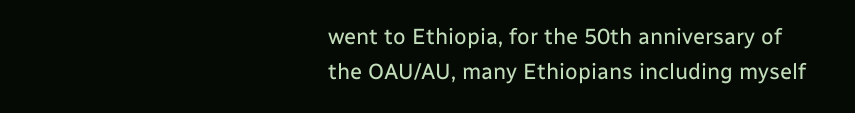went to Ethiopia, for the 50th anniversary of the OAU/AU, many Ethiopians including myself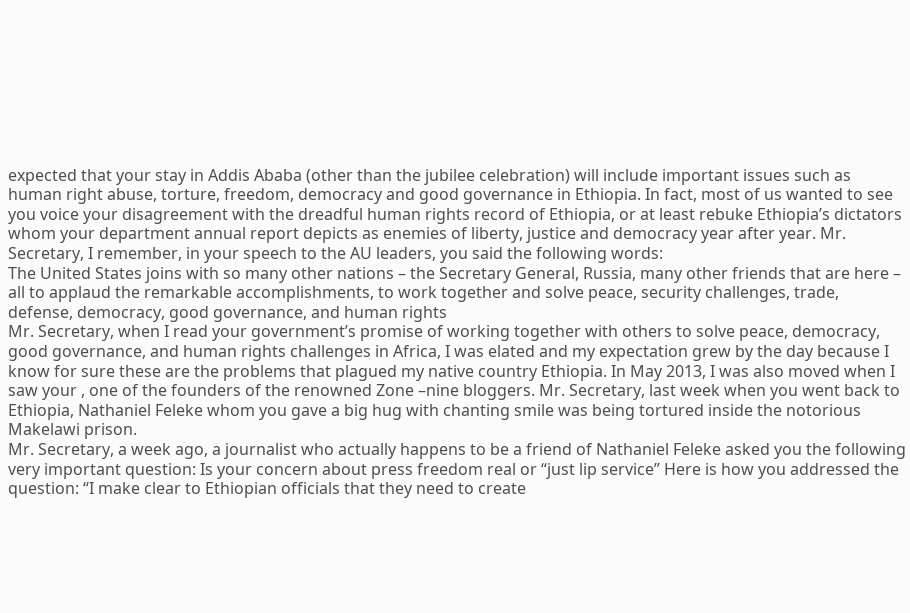expected that your stay in Addis Ababa (other than the jubilee celebration) will include important issues such as human right abuse, torture, freedom, democracy and good governance in Ethiopia. In fact, most of us wanted to see you voice your disagreement with the dreadful human rights record of Ethiopia, or at least rebuke Ethiopia’s dictators whom your department annual report depicts as enemies of liberty, justice and democracy year after year. Mr. Secretary, I remember, in your speech to the AU leaders, you said the following words:
The United States joins with so many other nations – the Secretary General, Russia, many other friends that are here – all to applaud the remarkable accomplishments, to work together and solve peace, security challenges, trade, defense, democracy, good governance, and human rights
Mr. Secretary, when I read your government’s promise of working together with others to solve peace, democracy, good governance, and human rights challenges in Africa, I was elated and my expectation grew by the day because I know for sure these are the problems that plagued my native country Ethiopia. In May 2013, I was also moved when I saw your , one of the founders of the renowned Zone –nine bloggers. Mr. Secretary, last week when you went back to Ethiopia, Nathaniel Feleke whom you gave a big hug with chanting smile was being tortured inside the notorious Makelawi prison.
Mr. Secretary, a week ago, a journalist who actually happens to be a friend of Nathaniel Feleke asked you the following very important question: Is your concern about press freedom real or “just lip service” Here is how you addressed the question: “I make clear to Ethiopian officials that they need to create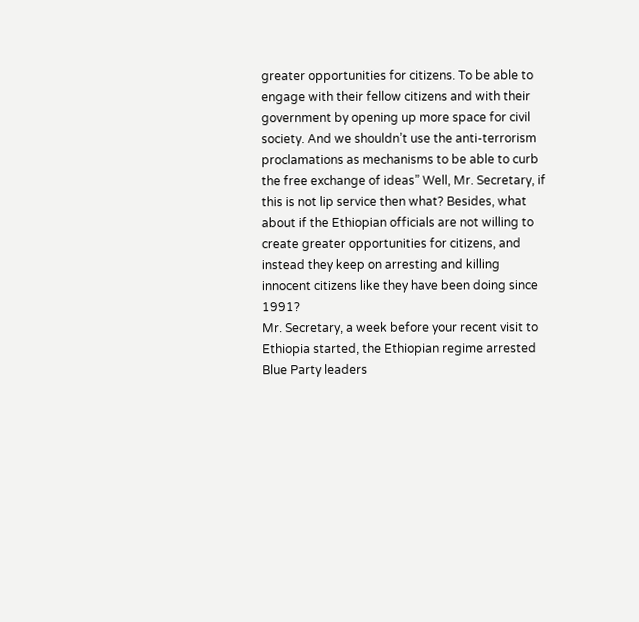greater opportunities for citizens. To be able to engage with their fellow citizens and with their government by opening up more space for civil society. And we shouldn’t use the anti-terrorism proclamations as mechanisms to be able to curb the free exchange of ideas” Well, Mr. Secretary, if this is not lip service then what? Besides, what about if the Ethiopian officials are not willing to create greater opportunities for citizens, and instead they keep on arresting and killing innocent citizens like they have been doing since 1991?
Mr. Secretary, a week before your recent visit to Ethiopia started, the Ethiopian regime arrested Blue Party leaders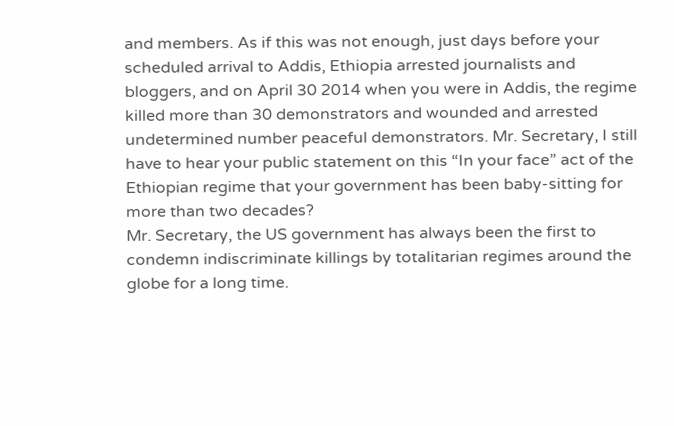and members. As if this was not enough, just days before your scheduled arrival to Addis, Ethiopia arrested journalists and bloggers, and on April 30 2014 when you were in Addis, the regime killed more than 30 demonstrators and wounded and arrested undetermined number peaceful demonstrators. Mr. Secretary, I still have to hear your public statement on this “In your face” act of the Ethiopian regime that your government has been baby-sitting for more than two decades?
Mr. Secretary, the US government has always been the first to condemn indiscriminate killings by totalitarian regimes around the globe for a long time.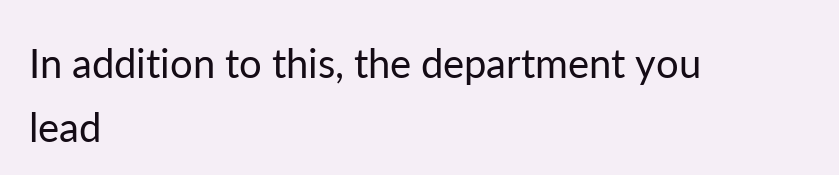In addition to this, the department you lead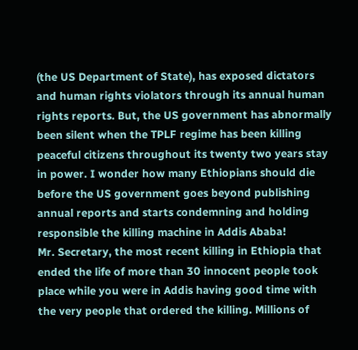(the US Department of State), has exposed dictators and human rights violators through its annual human rights reports. But, the US government has abnormally been silent when the TPLF regime has been killing peaceful citizens throughout its twenty two years stay in power. I wonder how many Ethiopians should die before the US government goes beyond publishing annual reports and starts condemning and holding responsible the killing machine in Addis Ababa!
Mr. Secretary, the most recent killing in Ethiopia that ended the life of more than 30 innocent people took place while you were in Addis having good time with the very people that ordered the killing. Millions of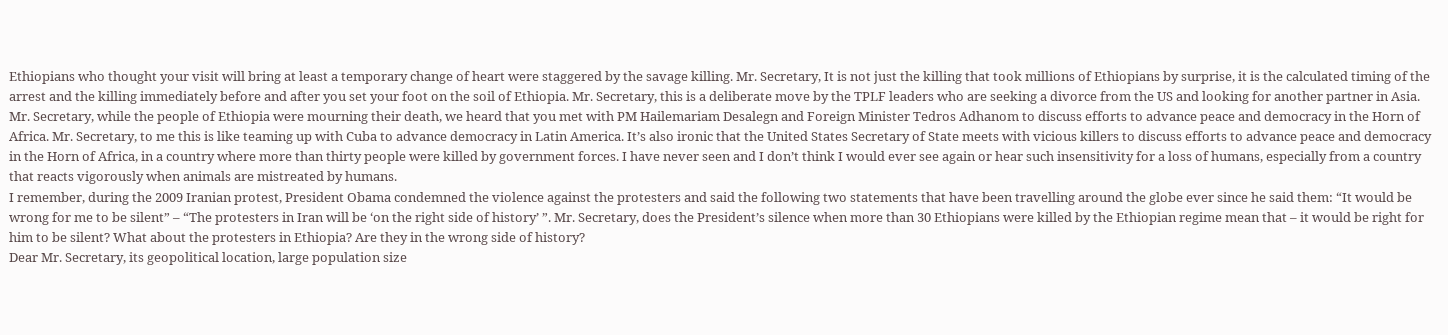Ethiopians who thought your visit will bring at least a temporary change of heart were staggered by the savage killing. Mr. Secretary, It is not just the killing that took millions of Ethiopians by surprise, it is the calculated timing of the arrest and the killing immediately before and after you set your foot on the soil of Ethiopia. Mr. Secretary, this is a deliberate move by the TPLF leaders who are seeking a divorce from the US and looking for another partner in Asia.
Mr. Secretary, while the people of Ethiopia were mourning their death, we heard that you met with PM Hailemariam Desalegn and Foreign Minister Tedros Adhanom to discuss efforts to advance peace and democracy in the Horn of Africa. Mr. Secretary, to me this is like teaming up with Cuba to advance democracy in Latin America. It’s also ironic that the United States Secretary of State meets with vicious killers to discuss efforts to advance peace and democracy in the Horn of Africa, in a country where more than thirty people were killed by government forces. I have never seen and I don’t think I would ever see again or hear such insensitivity for a loss of humans, especially from a country that reacts vigorously when animals are mistreated by humans.
I remember, during the 2009 Iranian protest, President Obama condemned the violence against the protesters and said the following two statements that have been travelling around the globe ever since he said them: “It would be wrong for me to be silent” – “The protesters in Iran will be ‘on the right side of history’ ”. Mr. Secretary, does the President’s silence when more than 30 Ethiopians were killed by the Ethiopian regime mean that – it would be right for him to be silent? What about the protesters in Ethiopia? Are they in the wrong side of history?
Dear Mr. Secretary, its geopolitical location, large population size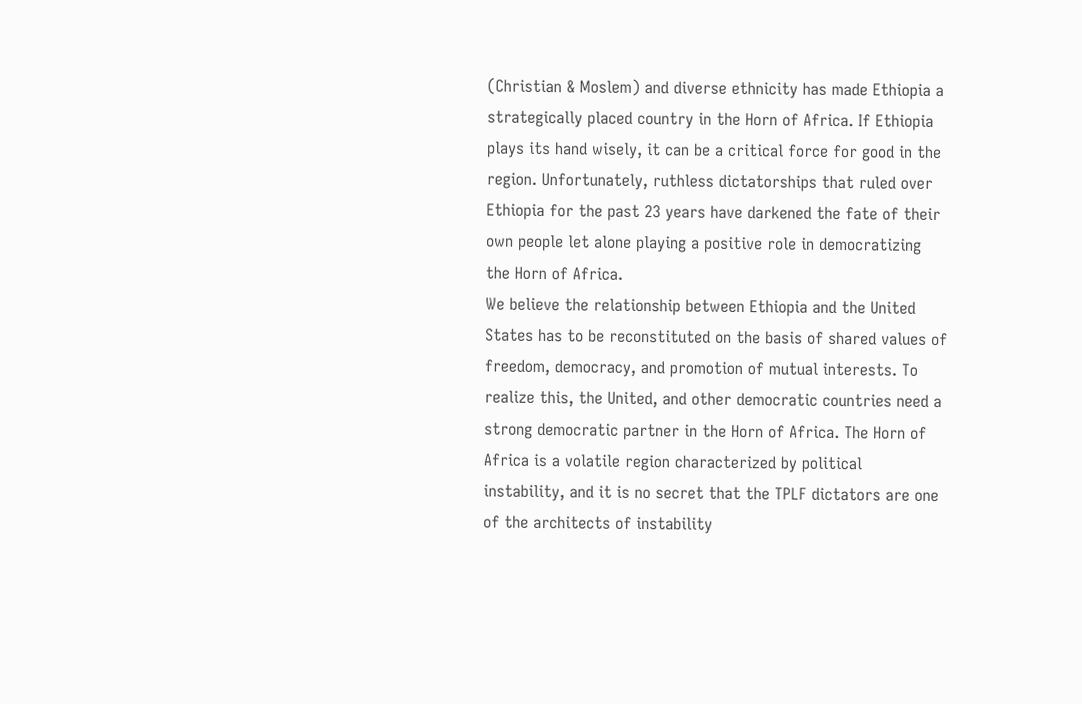(Christian & Moslem) and diverse ethnicity has made Ethiopia a strategically placed country in the Horn of Africa. If Ethiopia plays its hand wisely, it can be a critical force for good in the region. Unfortunately, ruthless dictatorships that ruled over Ethiopia for the past 23 years have darkened the fate of their own people let alone playing a positive role in democratizing the Horn of Africa.
We believe the relationship between Ethiopia and the United States has to be reconstituted on the basis of shared values of freedom, democracy, and promotion of mutual interests. To realize this, the United, and other democratic countries need a strong democratic partner in the Horn of Africa. The Horn of Africa is a volatile region characterized by political instability, and it is no secret that the TPLF dictators are one of the architects of instability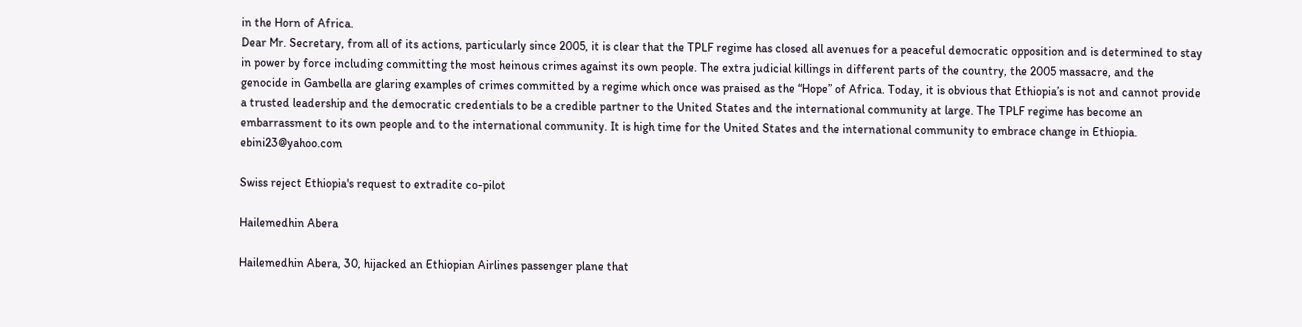in the Horn of Africa.
Dear Mr. Secretary, from all of its actions, particularly since 2005, it is clear that the TPLF regime has closed all avenues for a peaceful democratic opposition and is determined to stay in power by force including committing the most heinous crimes against its own people. The extra judicial killings in different parts of the country, the 2005 massacre, and the genocide in Gambella are glaring examples of crimes committed by a regime which once was praised as the “Hope” of Africa. Today, it is obvious that Ethiopia’s is not and cannot provide a trusted leadership and the democratic credentials to be a credible partner to the United States and the international community at large. The TPLF regime has become an embarrassment to its own people and to the international community. It is high time for the United States and the international community to embrace change in Ethiopia.
ebini23@yahoo.com

Swiss reject Ethiopia's request to extradite co-pilot

Hailemedhin Abera

Hailemedhin Abera, 30, hijacked an Ethiopian Airlines passenger plane that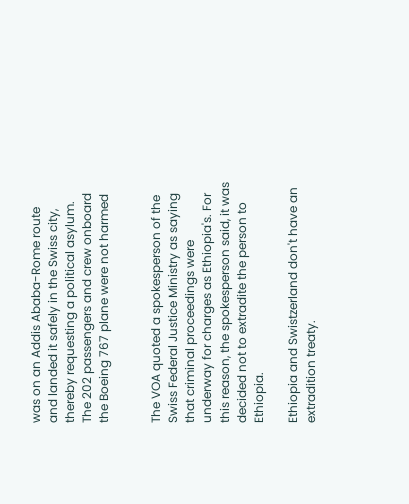was on an Addis Ababa-Rome route and landed it safely in the Swiss city, thereby requesting a political asylum. The 202 passengers and crew onboard the Boeing 767 plane were not harmed


The VOA quoted a spokesperson of the Swiss Federal Justice Ministry as saying that criminal proceedings were underway for charges as Ethiopia's. For this reason, the spokesperson said, it was decided not to extradite the person to Ethiopia.

Ethiopia and Swistzerland don't have an extradition treaty.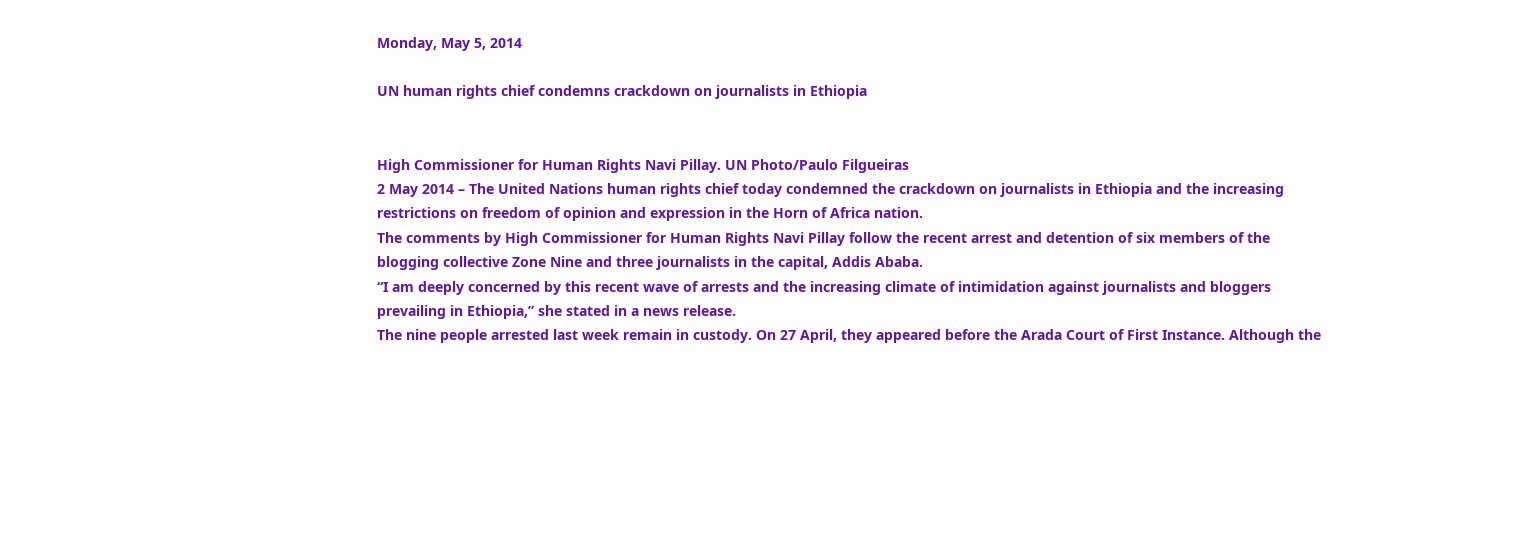Monday, May 5, 2014

UN human rights chief condemns crackdown on journalists in Ethiopia


High Commissioner for Human Rights Navi Pillay. UN Photo/Paulo Filgueiras
2 May 2014 – The United Nations human rights chief today condemned the crackdown on journalists in Ethiopia and the increasing restrictions on freedom of opinion and expression in the Horn of Africa nation.
The comments by High Commissioner for Human Rights Navi Pillay follow the recent arrest and detention of six members of the blogging collective Zone Nine and three journalists in the capital, Addis Ababa.
“I am deeply concerned by this recent wave of arrests and the increasing climate of intimidation against journalists and bloggers prevailing in Ethiopia,” she stated in a news release.
The nine people arrested last week remain in custody. On 27 April, they appeared before the Arada Court of First Instance. Although the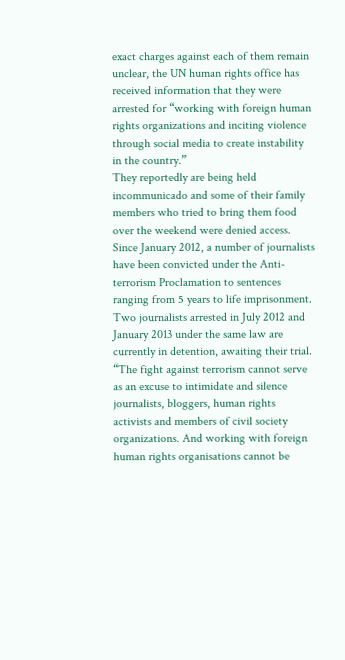exact charges against each of them remain unclear, the UN human rights office has received information that they were arrested for “working with foreign human rights organizations and inciting violence through social media to create instability in the country.”
They reportedly are being held incommunicado and some of their family members who tried to bring them food over the weekend were denied access.
Since January 2012, a number of journalists have been convicted under the Anti-terrorism Proclamation to sentences ranging from 5 years to life imprisonment. Two journalists arrested in July 2012 and January 2013 under the same law are currently in detention, awaiting their trial.
“The fight against terrorism cannot serve as an excuse to intimidate and silence journalists, bloggers, human rights activists and members of civil society organizations. And working with foreign human rights organisations cannot be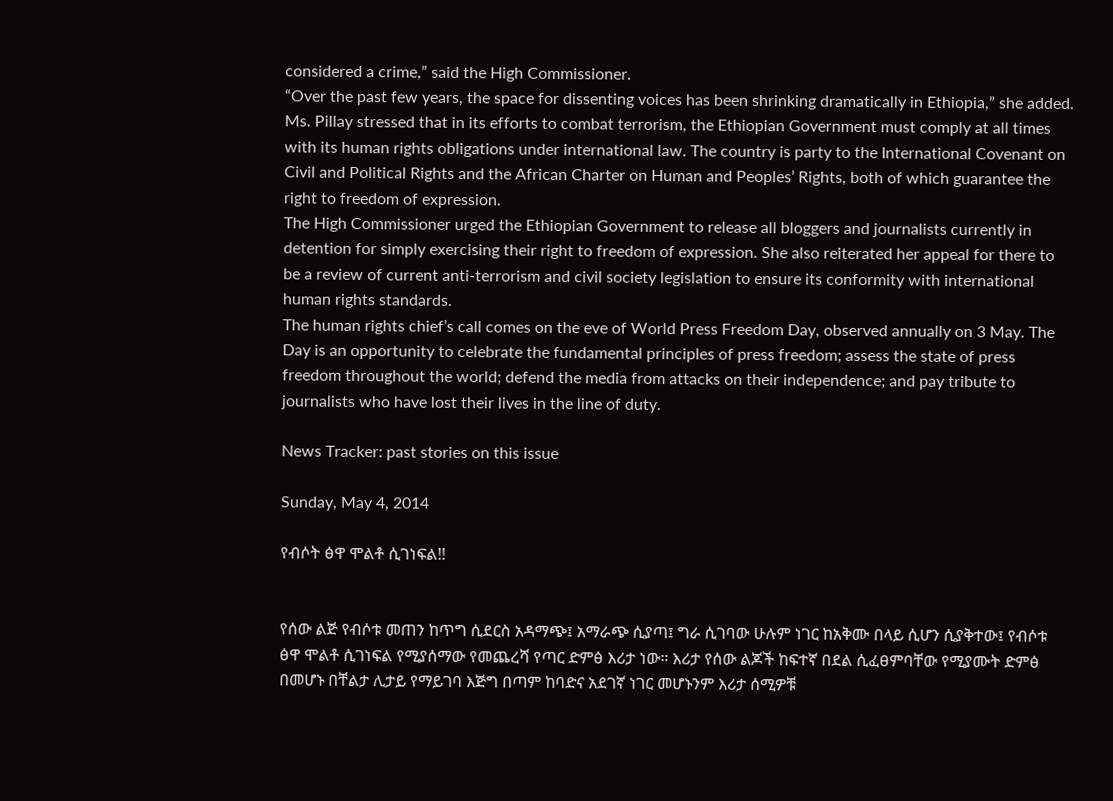considered a crime,” said the High Commissioner.
“Over the past few years, the space for dissenting voices has been shrinking dramatically in Ethiopia,” she added.
Ms. Pillay stressed that in its efforts to combat terrorism, the Ethiopian Government must comply at all times with its human rights obligations under international law. The country is party to the International Covenant on Civil and Political Rights and the African Charter on Human and Peoples’ Rights, both of which guarantee the right to freedom of expression.
The High Commissioner urged the Ethiopian Government to release all bloggers and journalists currently in detention for simply exercising their right to freedom of expression. She also reiterated her appeal for there to be a review of current anti-terrorism and civil society legislation to ensure its conformity with international human rights standards.
The human rights chief’s call comes on the eve of World Press Freedom Day, observed annually on 3 May. The Day is an opportunity to celebrate the fundamental principles of press freedom; assess the state of press freedom throughout the world; defend the media from attacks on their independence; and pay tribute to journalists who have lost their lives in the line of duty.

News Tracker: past stories on this issue

Sunday, May 4, 2014

የብሶት ፅዋ ሞልቶ ሲገነፍል!!


የሰው ልጅ የብሶቱ መጠን ከጥግ ሲደርስ አዳማጭ፤ አማራጭ ሲያጣ፤ ግራ ሲገባው ሁሉም ነገር ከአቅሙ በላይ ሲሆን ሲያቅተው፤ የብሶቱ ፅዋ ሞልቶ ሲገነፍል የሚያሰማው የመጨረሻ የጣር ድምፅ እሪታ ነው። እሪታ የሰው ልጆች ከፍተኛ በደል ሲፈፀምባቸው የሚያሙት ድምፅ በመሆኑ በቸልታ ሊታይ የማይገባ እጅግ በጣም ከባድና አደገኛ ነገር መሆኑንም እሪታ ሰሚዎቹ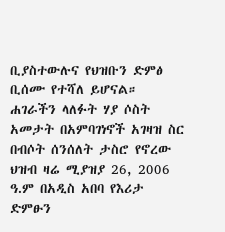ቢያስተውሉና የህዝቡን ድምፅ ቢሰሙ የተሻለ ይሆናል። ሐገራችን ላለፉት ሃያ ሶስት አመታት በአምባገነኖች አገዛዝ ስር በብሶት ሰንሰለት ታስሮ የኖረው ህዝብ ዛሬ ሚያዝያ 26, 2006 ዓ.ም በአዲስ አበባ የእሪታ ድምፁን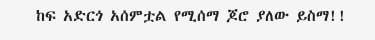ከፍ አድርጎ አሰምቷል የሚሰማ ጆሮ ያለው ይስማ!!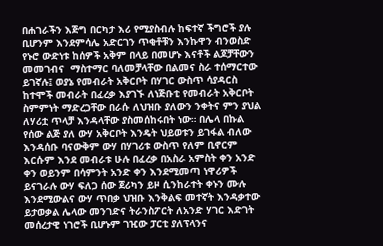በሐገራችን እጅግ በርካታ እሪ የሚያስብሉ ከፍተኛ ችግሮች ያሉ ቢሆንም እንደምሳሌ አድርገን ጥቂቶቹን እንኩዋን ብንወስድ የኑሮ ውድነቱ ከሰዎች አቅም በላይ በመሆኑ እናቶች ልጆቻቸውን መመገብና  ማስተማር ባለመቻላቸው በልመና ስራ ተሰማርተው ይገኛሉ፤ ወያኔ የመብራት አቅርቦት በሃገር ውስጥ ሳያዳርስ ከተሞች መብራት በፈረቃ እያገኙ ለነጅቡቲ የመብራት አቅርቦት ስምምነት ማድረጋቸው በራሱ ለህዝቡ ያለውን ንቀትና ምን ያህል ለሃሪቷ ጥላቻ እንዳላቸው ያስመሰከሩበት ነው። በሌላ በኩል የሰው ልጅ ያለ ውሃ አቅርቦት እንዴት ህይወቱን ይገፋል ብለው እንዳሰቡ ባናውቅም ውሃ በሃገሪቱ ውስጥ የለም ቢኖርም እርሱም እንደ መብራቱ ሁሉ በፈረቃ በአስራ አምስት ቀን አንድ ቀን ወይንም በሳምንት አንድ ቀን እንደሚመጣ ነዋሪዎች ይናገራሉ ውሃ ፍለጋ ሰው ጀሪካን ይዞ ሲንከራተት ቀኑን ሙሉ እንደሚውልና ውሃ ጥበቃ ህዝቡ እንቅልፍ መተኛት እንዳቃተው ይታወቃል ሌላው መንገድና ትራንስፖርት ለአንድ ሃገር እድገት መሰረታዊ ነገሮች ቢሆኑም ገዢው ፓርቲ ያለፕላንና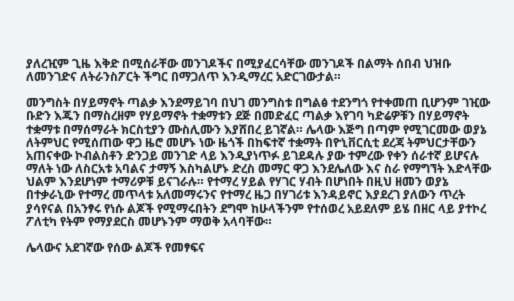ያለረዢም ጊዜ እቅድ በሚሰራቸው መንገዶችና በሚያፈርሳቸው መንገዶች በልማት ሰበብ ህዝቡ ለመንገድና ለትራንስፖርት ችግር በማጋለጥ እንዲማረር አድርገውታል።

መንግስት በሃይማኖት ጣልቃ እንደማይገባ በህገ መንግስቱ በግልፅ ተደንግጎ የተቀመጠ ቢሆንም ገዢው ቡድን እጁን በማስረዘም የሃይማኖት ተቋማቱን ደጅ በመድፈር ጣልቃ እየገባ ካድሬዎቹን በሃይማኖት ተቋማቱ በማሰማራት ክርስቲያን ሙስሊሙን እያሸበረ ይገኛል። ሌላው እጅግ በጣም የሚገርመው ወያኔ ለትምህር የሚሰጠው ዋጋ ዜሮ መሆኑ ነው ዜጎች በከፍተኛ ተቋማት በዮኒቨርሲቲ ደረጃ ትምህርታቸውን አጠናቀው ኮብልስቶን ድንጋይ መንገድ ላይ እንዲያነጥፉ ይገደዳሉ ያው ተምረው የቀን ሰራተኛ ይሆናሉ ማለት ነው ለስርአቱ አባልና ታማኝ እስካልሆኑ ድረስ መማር ዋጋ እንደሌለው እና ስራ የማግኘት እድላቸው ህልም እንደሆነም ተማሪዎቹ ይናገራሉ። የተማረ ሃይል የሃገር ሃብት በሆነበት በዚህ ዘመን ወያኔ በተቃራኒው የተማረ መጥላቱ አለመማሩንና የተማረ ዜጋ በሃገሪቱ እንዳይኖር እያደረገ ያለውን ጥረት ያሳየናል በአንፃሩ የነሱ ልጆች የሚማሩበትን ደግሞ ከሁላችንም የተሰወረ አይደለም ይሄ በዘር ላይ ያተኮረ ፖለቲካ የትም የማያደርስ መሆኑንም ማወቅ አላባቸው።

ሌላውና አደገኛው የሰው ልጆች የመፃፍና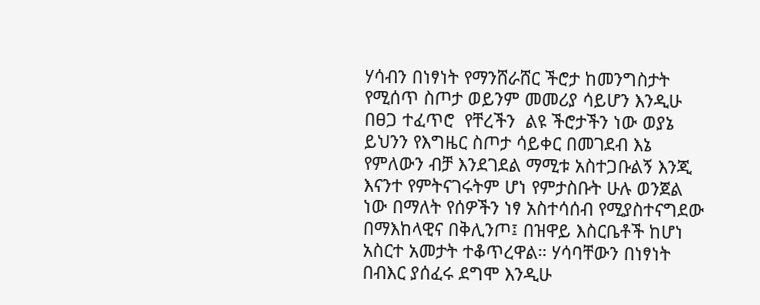ሃሳብን በነፃነት የማንሸራሸር ችሮታ ከመንግስታት የሚሰጥ ስጦታ ወይንም መመሪያ ሳይሆን እንዲሁ በፀጋ ተፈጥሮ  የቸረችን  ልዩ ችሮታችን ነው ወያኔ ይህንን የእግዜር ስጦታ ሳይቀር በመገደብ እኔ የምለውን ብቻ እንደገደል ማሚቱ አስተጋቡልኝ እንጂ እናንተ የምትናገሩትም ሆነ የምታስቡት ሁሉ ወንጀል ነው በማለት የሰዎችን ነፃ አስተሳሰብ የሚያስተናግደው በማእከላዊና በቅሊንጦ፤ በዝዋይ እስርቤቶች ከሆነ አስርተ አመታት ተቆጥረዋል። ሃሳባቸውን በነፃነት በብእር ያሰፈሩ ደግሞ እንዲሁ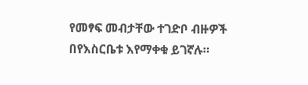የመፃፍ መብታቸው ተገድቦ ብዙዎች በየእስርቤቱ እየማቀቁ ይገኛሉ።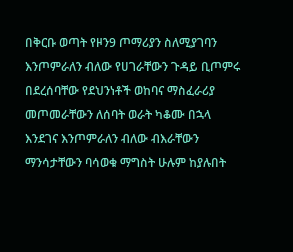በቅርቡ ወጣት የዞን9 ጦማሪያን ስለሚያገባን እንጦምራለን ብለው የሀገራቸውን ጉዳይ ቢጦምሩ በደረሰባቸው የደህንነቶች ወከባና ማስፈራሪያ መጦመራቸውን ለሰባት ወራት ካቆሙ በኋላ እንደገና እንጦምራለን ብለው ብእራቸውን ማንሳታቸውን ባሳወቁ ማግስት ሁሉም ከያሉበት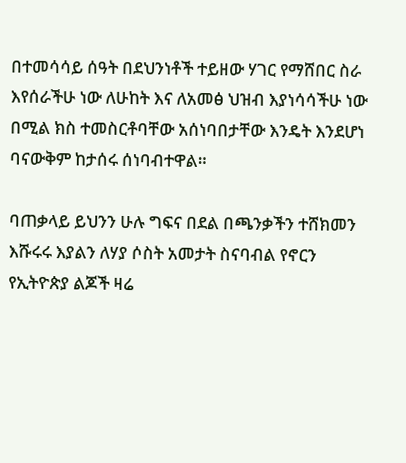በተመሳሳይ ሰዓት በደህንነቶች ተይዘው ሃገር የማሸበር ስራ እየሰራችሁ ነው ለሁከት እና ለአመፅ ህዝብ እያነሳሳችሁ ነው በሚል ክስ ተመስርቶባቸው አሰነባበታቸው እንዴት እንደሆነ ባናውቅም ከታሰሩ ሰነባብተዋል።

ባጠቃላይ ይህንን ሁሉ ግፍና በደል በጫንቃችን ተሸክመን እሹሩሩ እያልን ለሃያ ሶስት አመታት ስናባብል የኖርን የኢትዮጵያ ልጆች ዛሬ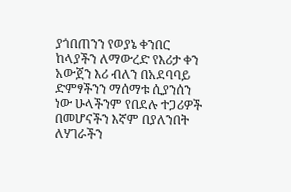ያጎበጠንን የወያኔ ቀንበር ከላያችን ለማውረድ የእሪታ ቀን አውጀን እሪ ብለን በአደባባይ ድምፃችንን ማሰማቱ ሲያንሰን ነው ሁላችንም የበደሉ ተጋሪዎች በመሆናችን እኛም በያለንበት ለሃገራችን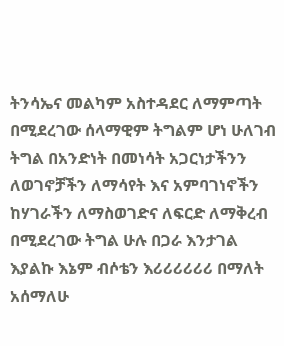ትንሳኤና መልካም አስተዳደር ለማምጣት በሚደረገው ሰላማዊም ትግልም ሆነ ሁለገብ ትግል በአንድነት በመነሳት አጋርነታችንን ለወገኖቻችን ለማሳየት እና አምባገነኖችን ከሃገራችን ለማስወገድና ለፍርድ ለማቅረብ በሚደረገው ትግል ሁሉ በጋራ እንታገል እያልኩ እኔም ብሶቴን እሪሪሪሪሪሪ በማለት አሰማለሁ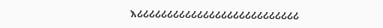እሪሪሪሪሪሪሪሪሪሪሪሪሪሪሪሪሪሪሪሪሪሪሪሪሪሪሪ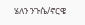ሄለን ንጉሴ/ኖርዌ